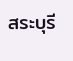สระบุรี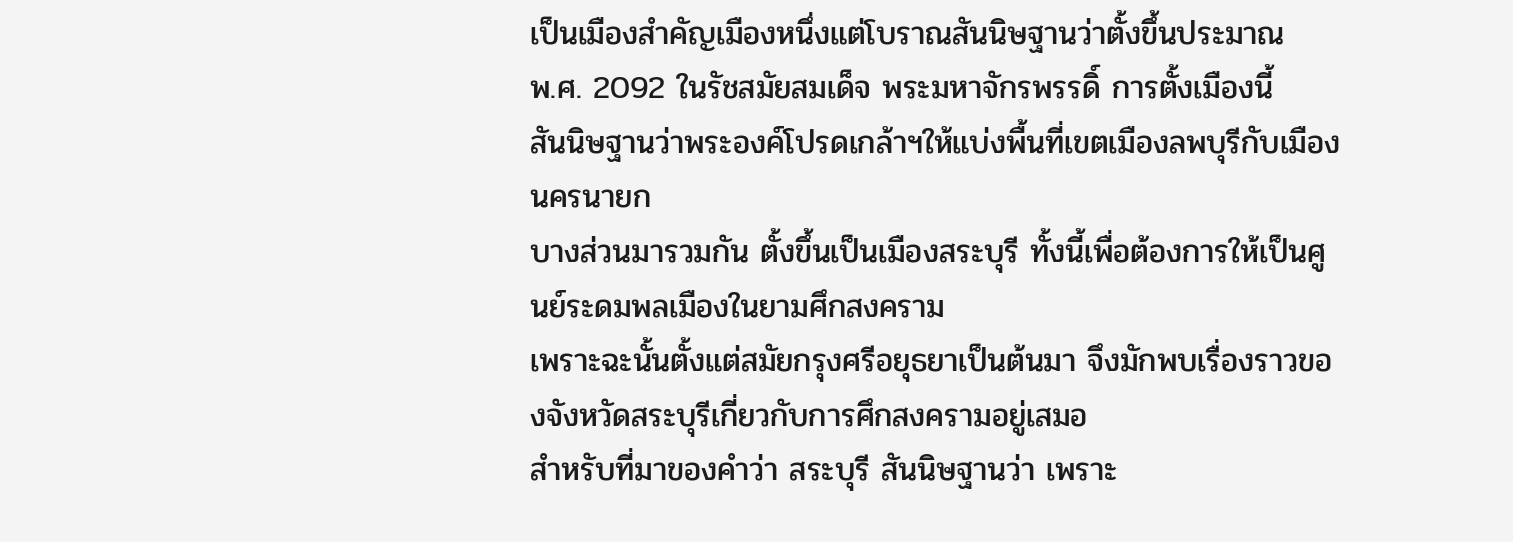เป็นเมืองสำคัญเมืองหนึ่งแต่โบราณสันนิษฐานว่าตั้งขึ้นประมาณ
พ.ศ. 2092 ในรัชสมัยสมเด็จ พระมหาจักรพรรดิ์ การตั้งเมืองนี้
สันนิษฐานว่าพระองค์โปรดเกล้าฯให้แบ่งพื้นที่เขตเมืองลพบุรีกับเมืองนครนายก
บางส่วนมารวมกัน ตั้งขึ้นเป็นเมืองสระบุรี ทั้งนี้เพื่อต้องการให้เป็นศูนย์ระดมพลเมืองในยามศึกสงคราม
เพราะฉะนั้นตั้งแต่สมัยกรุงศรีอยุธยาเป็นต้นมา จึงมักพบเรื่องราวของจังหวัดสระบุรีเกี่ยวกับการศึกสงครามอยู่เสมอ
สำหรับที่มาของคำว่า สระบุรี สันนิษฐานว่า เพราะ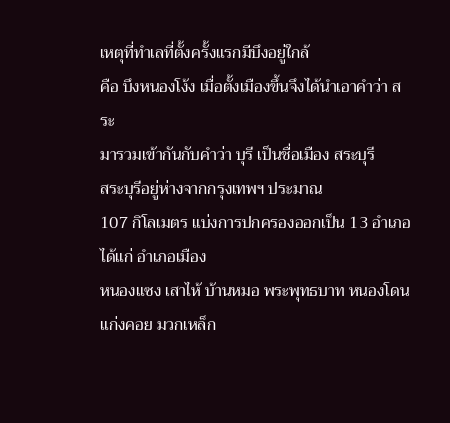เหตุที่ทำเลที่ตั้งครั้งแรกมีบึงอยู่ใกล้
คือ บึงหนองโง้ง เมื่อตั้งเมืองขึ้นจึงได้นำเอาคำว่า สระ
มารวมเข้ากันกับคำว่า บุรี เป็นชื่อเมือง สระบุรี
สระบุรีอยู่ห่างจากกรุงเทพฯ ประมาณ
107 กิโลเมตร แบ่งการปกครองออกเป็น 13 อำเภอ ได้แก่ อำเภอเมือง
หนองแซง เสาไห้ บ้านหมอ พระพุทธบาท หนองโดน แก่งคอย มวกเหล็ก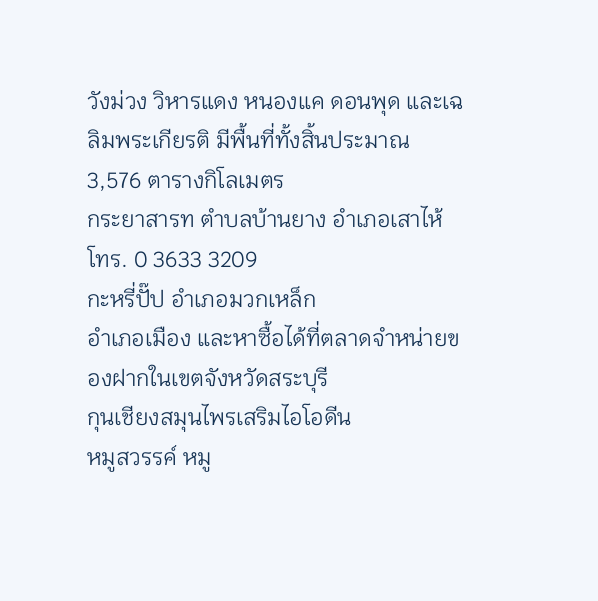วังม่วง วิหารแดง หนองแค ดอนพุด และเฉลิมพระเกียรติ มีพื้นที่ทั้งสิ้นประมาณ
3,576 ตารางกิโลเมตร
กระยาสารท ตำบลบ้านยาง อำเภอเสาไห้
โทร. 0 3633 3209
กะหรี่ปั๊ป อำเภอมวกเหล็ก
อำเภอเมือง และหาซื้อได้ที่ตลาดจำหน่ายของฝากในเขตจังหวัดสระบุรี
กุนเชียงสมุนไพรเสริมไอโอดีน
หมูสวรรค์ หมู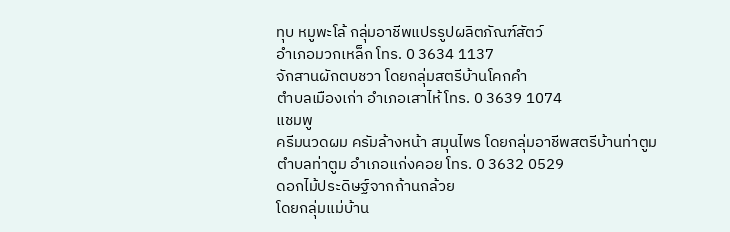ทุบ หมูพะโล้ กลุ่มอาชีพแปรรูปผลิตภัณฑ์สัตว์
อำเภอมวกเหล็ก โทร. 0 3634 1137
จักสานผักตบชวา โดยกลุ่มสตรีบ้านโคกคำ
ตำบลเมืองเก่า อำเภอเสาไห้ โทร. 0 3639 1074
แชมพู
ครีมนวดผม ครัมล้างหน้า สมุนไพร โดยกลุ่มอาชีพสตรีบ้านท่าตูม
ตำบลท่าตูม อำเภอแก่งคอย โทร. 0 3632 0529
ดอกไม้ประดิษฐ์จากก้านกล้วย
โดยกลุ่มแม่บ้าน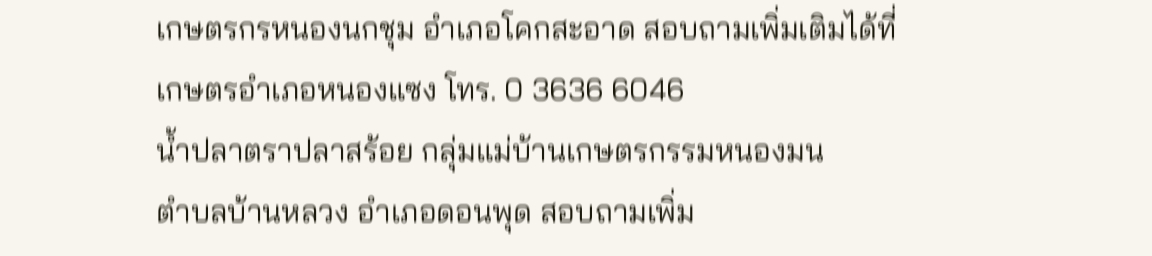เกษตรกรหนองนกชุม อำเภอโคกสะอาด สอบถามเพิ่มเติมได้ที่
เกษตรอำเภอหนองแซง โทร. 0 3636 6046
น้ำปลาตราปลาสร้อย กลุ่มแม่บ้านเกษตรกรรมหนองมน
ตำบลบ้านหลวง อำเภอดอนพุด สอบถามเพิ่ม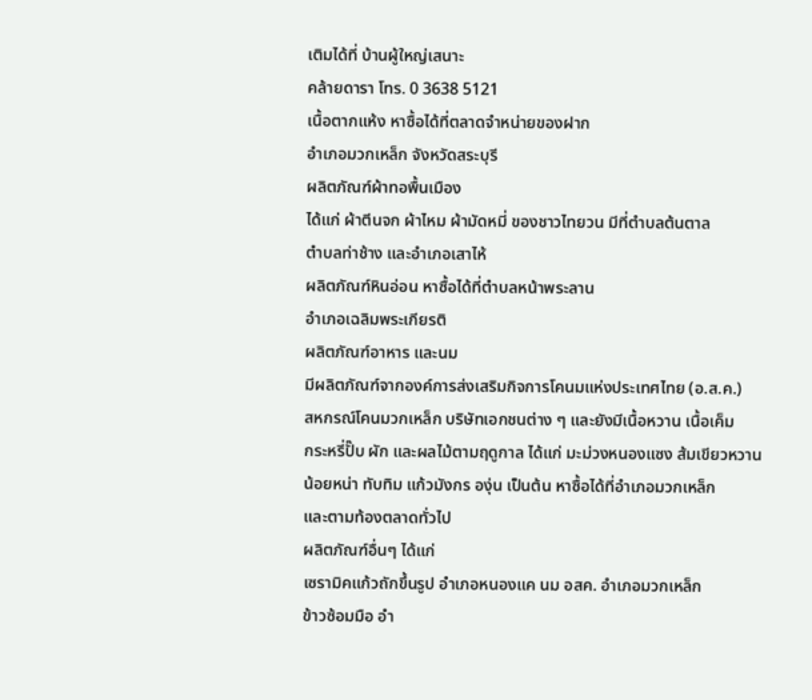เติมได้ที่ บ้านผู้ใหญ่เสนาะ
คล้ายดารา โทร. 0 3638 5121
เนื้อตากแห้ง หาซื้อได้ที่ตลาดจำหน่ายของฝาก
อำเภอมวกเหล็ก จังหวัดสระบุรี
ผลิตภัณฑ์ผ้าทอพื้นเมือง
ได้แก่ ผ้าตีนจก ผ้าไหม ผ้ามัดหมี่ ของชาวไทยวน มีที่ตำบลต้นตาล
ตำบลท่าช้าง และอำเภอเสาไห้
ผลิตภัณฑ์หินอ่อน หาซื้อได้ที่ตำบลหน้าพระลาน
อำเภอเฉลิมพระเกียรติ
ผลิตภัณฑ์อาหาร และนม
มีผลิตภัณฑ์จากองค์การส่งเสริมกิจการโคนมแห่งประเทศไทย (อ.ส.ค.)
สหกรณ์โคนมวกเหล็ก บริษัทเอกชนต่าง ๆ และยังมีเนื้อหวาน เนื้อเค็ม
กระหรี่ปั๊บ ผัก และผลไม้ตามฤดูกาล ได้แก่ มะม่วงหนองแซง ส้มเขียวหวาน
น้อยหน่า ทับทิม แก้วมังกร องุ่น เป็นต้น หาซื้อได้ที่อำเภอมวกเหล็ก
และตามท้องตลาดทั่วไป
ผลิตภัณฑ์อื่นๆ ได้แก่
เซรามิคแก้วถักขึ้นรูป อำเภอหนองแค นม อสค. อำเภอมวกเหล็ก
ข้าวซ้อมมือ อำ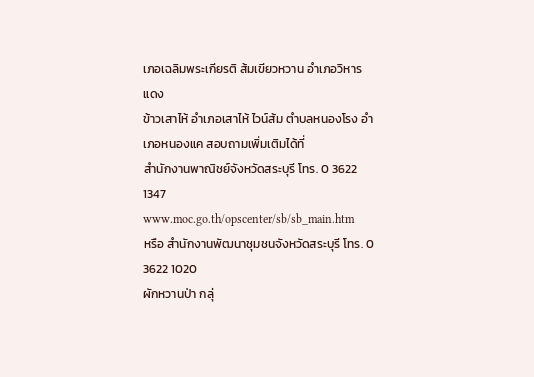เภอเฉลิมพระเกียรติ ส้มเขียวหวาน อำเภอวิหารแดง
ข้าวเสาไห้ อำเภอเสาไห้ ไวน์ส้ม ตำบลหนองโรง อำเภอหนองแค สอบถามเพิ่มเติมได้ที่
สำนักงานพาณิชย์จังหวัดสระบุรี โทร. 0 3622 1347 www.moc.go.th/opscenter/sb/sb_main.htm
หรือ สำนักงานพัฒนาชุมชนจังหวัดสระบุรี โทร. 0 3622 1020
ผักหวานป่า กลุ่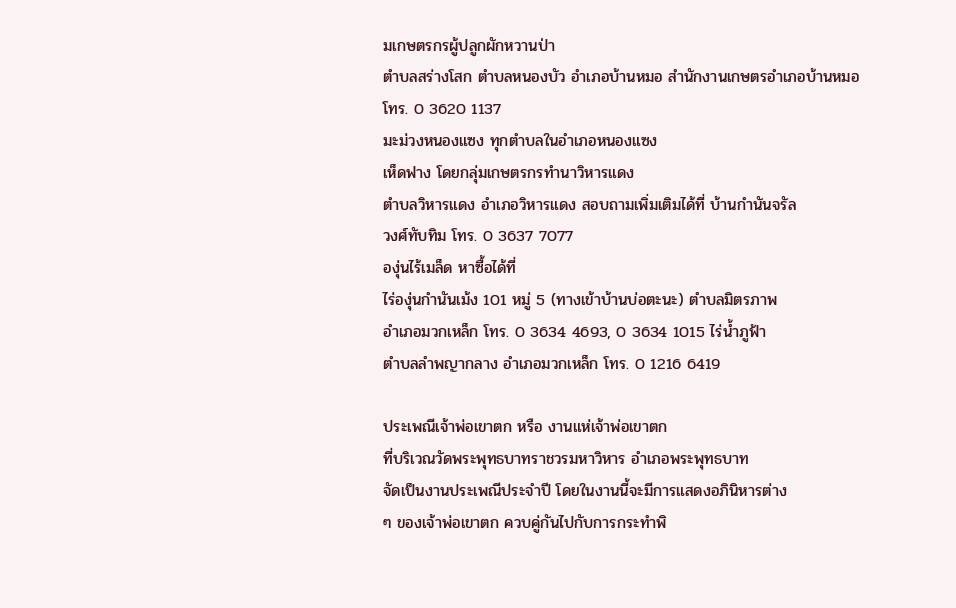มเกษตรกรผู้ปลูกผักหวานป่า
ตำบลสร่างโสก ตำบลหนองบัว อำเภอบ้านหมอ สำนักงานเกษตรอำเภอบ้านหมอ
โทร. 0 3620 1137
มะม่วงหนองแซง ทุกตำบลในอำเภอหนองแซง
เห็ดฟาง โดยกลุ่มเกษตรกรทำนาวิหารแดง
ตำบลวิหารแดง อำเภอวิหารแดง สอบถามเพิ่มเติมได้ที่ บ้านกำนันจรัล
วงศ์ทับทิม โทร. 0 3637 7077
องุ่นไร้เมล็ด หาซื้อได้ที่
ไร่องุ่นกำนันเม้ง 101 หมู่ 5 (ทางเข้าบ้านบ่อตะนะ) ตำบลมิตรภาพ
อำเภอมวกเหล็ก โทร. 0 3634 4693, 0 3634 1015 ไร่น้ำภูฟ้า
ตำบลลำพญากลาง อำเภอมวกเหล็ก โทร. 0 1216 6419

ประเพณีเจ้าพ่อเขาตก หรือ งานแห่เจ้าพ่อเขาตก
ที่บริเวณวัดพระพุทธบาทราชวรมหาวิหาร อำเภอพระพุทธบาท
จัดเป็นงานประเพณีประจำปี โดยในงานนี้จะมีการแสดงอภินิหารต่าง
ๆ ของเจ้าพ่อเขาตก ควบคู่กันไปกับการกระทำพิ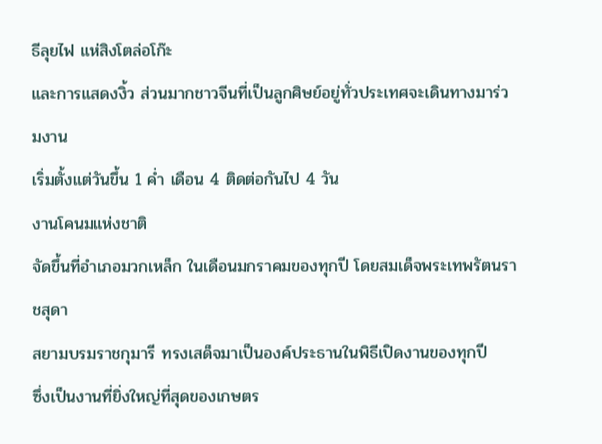ธีลุยไฟ แห่สิงโตล่อโก๊ะ
และการแสดงงิ้ว ส่วนมากชาวจีนที่เป็นลูกศิษย์อยู่ทั่วประเทศจะเดินทางมาร่วมงาน
เริ่มตั้งแต่วันขึ้น 1 ค่ำ เดือน 4 ติดต่อกันไป 4 วัน
งานโคนมแห่งชาติ
จัดขึ้นที่อำเภอมวกเหล็ก ในเดือนมกราคมของทุกปี โดยสมเด็จพระเทพรัตนราชสุดา
สยามบรมราชกุมารี ทรงเสด็จมาเป็นองค์ประธานในพิธีเปิดงานของทุกปี
ซึ่งเป็นงานที่ยิ่งใหญ่ที่สุดของเกษตร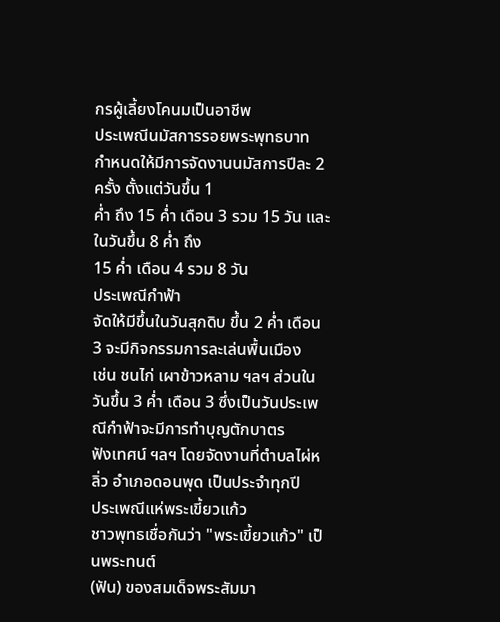กรผู้เลี้ยงโคนมเป็นอาชีพ
ประเพณีนมัสการรอยพระพุทธบาท
กำหนดให้มีการจัดงานนมัสการปีละ 2 ครั้ง ตั้งแต่วันขึ้น 1
ค่ำ ถึง 15 ค่ำ เดือน 3 รวม 15 วัน และในวันขึ้น 8 ค่ำ ถึง
15 ค่ำ เดือน 4 รวม 8 วัน
ประเพณีกำฟ้า
จัดให้มีขึ้นในวันสุกดิบ ขึ้น 2 ค่ำ เดือน 3 จะมีกิจกรรมการละเล่นพื้นเมือง
เช่น ชนไก่ เผาข้าวหลาม ฯลฯ ส่วนในวันขึ้น 3 ค่ำ เดือน 3 ซึ่งเป็นวันประเพณีกำฟ้าจะมีการทำบุญตักบาตร
ฟังเทศน์ ฯลฯ โดยจัดงานที่ตำบลไผ่หลิ่ว อำเภอดอนพุด เป็นประจำทุกปี
ประเพณีแห่พระเขี้ยวแก้ว
ชาวพุทธเชื่อกันว่า "พระเขี้ยวแก้ว" เป็นพระทนต์
(ฟัน) ของสมเด็จพระสัมมา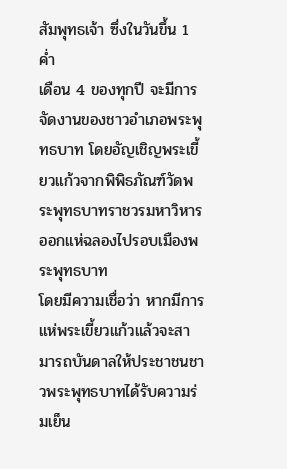สัมพุทธเจ้า ซึ่งในวันขึ้น 1 ค่ำ
เดือน 4 ของทุกปี จะมีการจัดงานของชาวอำเภอพระพุทธบาท โดยอัญเชิญพระเขี้ยวแก้วจากพิพิธภัณฑ์วัดพระพุทธบาทราชวรมหาวิหารออกแห่ฉลองไปรอบเมืองพระพุทธบาท
โดยมีความเชื่อว่า หากมีการแห่พระเขี้ยวแก้วแล้วจะสามารถบันดาลให้ประชาชนชาวพระพุทธบาทได้รับความร่มเย็น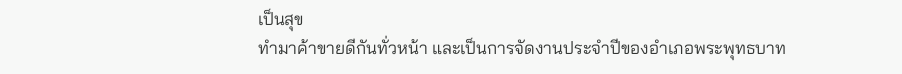เป็นสุข
ทำมาค้าขายดีกันทั่วหน้า และเป็นการจัดงานประจำปีของอำเภอพระพุทธบาท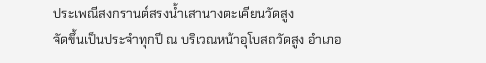ประเพณีสงกรานต์สรงน้ำเสานางตะเคียนวัดสูง
จัดขึ้นเป็นประจำทุกปี ณ บริเวณหน้าอุโบสถวัดสูง อำเภอ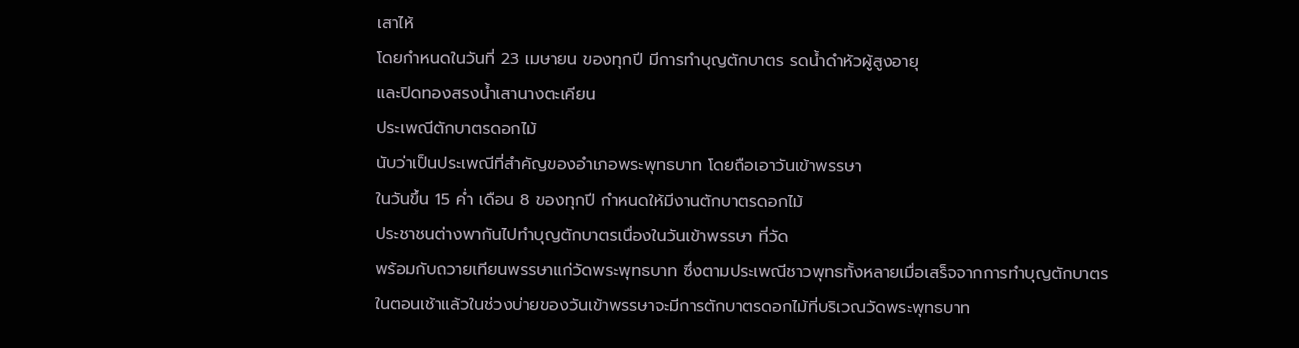เสาไห้
โดยกำหนดในวันที่ 23 เมษายน ของทุกปี มีการทำบุญตักบาตร รดน้ำดำหัวผู้สูงอายุ
และปิดทองสรงน้ำเสานางตะเคียน
ประเพณีตักบาตรดอกไม้
นับว่าเป็นประเพณีที่สำคัญของอำเภอพระพุทธบาท โดยถือเอาวันเข้าพรรษา
ในวันขึ้น 15 ค่ำ เดือน 8 ของทุกปี กำหนดให้มีงานตักบาตรดอกไม้
ประชาชนต่างพากันไปทำบุญตักบาตรเนื่องในวันเข้าพรรษา ที่วัด
พร้อมกับถวายเทียนพรรษาแก่วัดพระพุทธบาท ซึ่งตามประเพณีชาวพุทธทั้งหลายเมื่อเสร็จจากการทำบุญตักบาตร
ในตอนเช้าแล้วในช่วงบ่ายของวันเข้าพรรษาจะมีการตักบาตรดอกไม้ที่บริเวณวัดพระพุทธบาท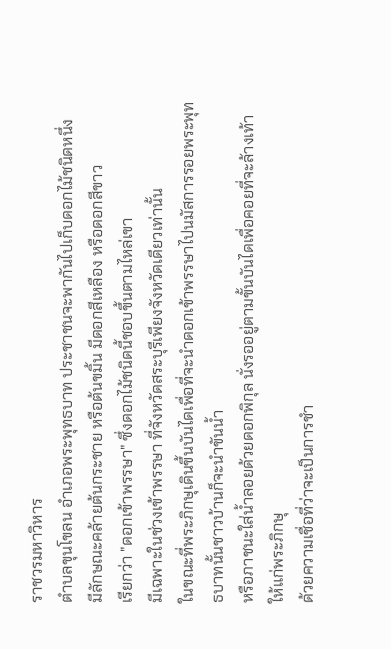ราชวรมหาวิหาร
ตำบลขุนโขลน อำเภอพระพุทธบาท ประชาชนจะพากันไปเก็บดอกไม้ชนิดหนึ่ง
มีลักษณะคล้ายต้นกระชาย หรือต้นขมิ้น มีดอกสีเหลือง หรือดอกสีขาว
เรียกว่า "ดอกเข้าพรรษา" ซึ่งดอกไม้ชนิดนี้ชอบขึ้นตามไหล่เขา
มีเฉพาะในช่วงเข้าพรรษา ที่จังหวัดสระบุรีเพียงจังหวัดเดียวเท่านั้น
ในขณะที่พระภิกษุเดินขึ้นบันไดเพื่อที่จะนำดอกเข้าพรรษาไปนมัสการรอยพระพุทธบาทนั้นชาวบ้านก็จะนำขันน้ำ
หรือภาชนะใส่น้ำลอยด้วยดอกพิกุล นั่งรออยู่ตามขั้นบันไดเพื่อคอยที่จะล้างเท้าให้แก่พระภิกษุ
ด้วยความเชื่อที่ว่าจะเป็นการชำ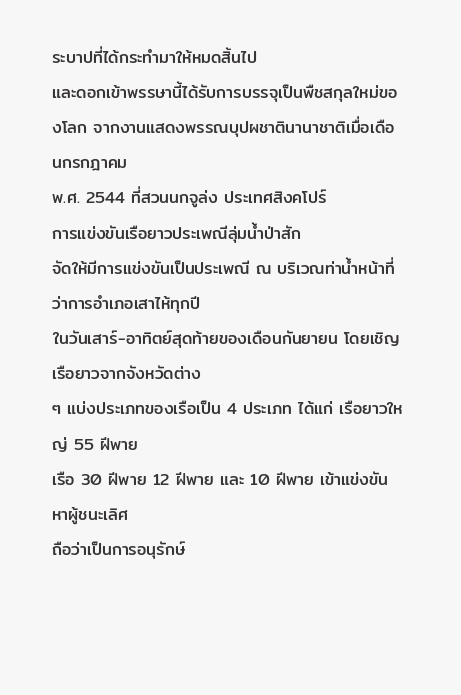ระบาปที่ได้กระทำมาให้หมดสิ้นไป
และดอกเข้าพรรษานี้ได้รับการบรรจุเป็นพืชสกุลใหม่ของโลก จากงานแสดงพรรณบุปผชาตินานาชาติเมื่อเดือนกรกฎาคม
พ.ศ. 2544 ที่สวนนกจูล่ง ประเทศสิงคโปร์
การแข่งขันเรือยาวประเพณีลุ่มน้ำป่าสัก
จัดให้มีการแข่งขันเป็นประเพณี ณ บริเวณท่าน้ำหน้าที่ว่าการอำเภอเสาไห้ทุกปี
ในวันเสาร์-อาทิตย์สุดท้ายของเดือนกันยายน โดยเชิญเรือยาวจากจังหวัดต่าง
ๆ แบ่งประเภทของเรือเป็น 4 ประเภท ได้แก่ เรือยาวใหญ่ 55 ฝีพาย
เรือ 30 ฝีพาย 12 ฝีพาย และ 10 ฝีพาย เข้าแข่งขันหาผู้ชนะเลิศ
ถือว่าเป็นการอนุรักษ์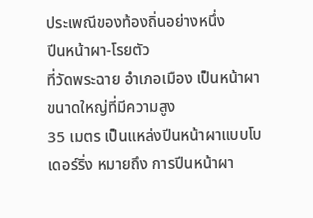ประเพณีของท้องถิ่นอย่างหนึ่ง
ปีนหน้าผา-โรยตัว
ที่วัดพระฉาย อำเภอเมือง เป็นหน้าผาขนาดใหญ่ที่มีความสูง
35 เมตร เป็นแหล่งปีนหน้าผาแบบโบเดอร์ริ่ง หมายถึง การปีนหน้าผา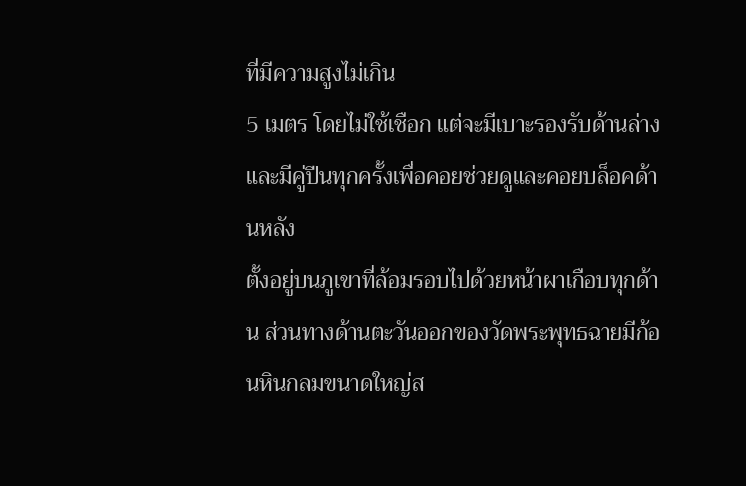ที่มีความสูงไม่เกิน
5 เมตร โดยไม่ใช้เชือก แต่จะมีเบาะรองรับด้านล่างและมีคู่ปีนทุกครั้งเพื่อคอยช่วยดูและคอยบล็อคด้านหลัง
ตั้งอยู่บนภูเขาที่ล้อมรอบไปด้วยหน้าผาเกือบทุกด้าน ส่วนทางด้านตะวันออกของวัดพระพุทธฉายมีก้อนหินกลมขนาดใหญ่ส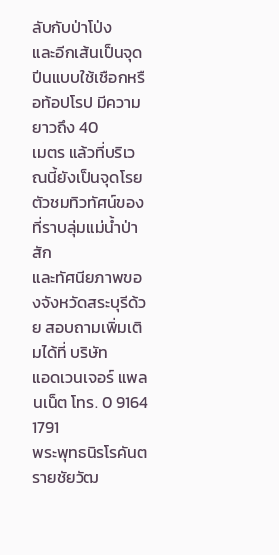ลับกับป่าโป่ง
และอีกเส้นเป็นจุดปีนแบบใช้เชือกหรือท้อปโรป มีความยาวถึง 40
เมตร แล้วที่บริเวณนี้ยังเป็นจุดโรยตัวชมทิวทัศน์ของที่ราบลุ่มแม่น้ำป่าสัก
และทัศนียภาพของจังหวัดสระบุรีด้วย สอบถามเพิ่มเติมได้ที่ บริษัท
แอดเวนเจอร์ แพลนเน็ต โทร. 0 9164 1791
พระพุทธนิรโรคันตรายชัยวัฒ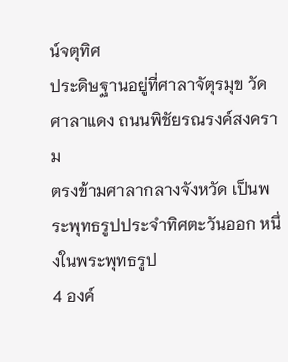น์จตุทิศ
ประดิษฐานอยู่ที่ศาลาจัตุรมุข วัดศาลาแดง ถนนพิชัยรณรงค์สงคราม
ตรงข้ามศาลากลางจังหวัด เป็นพระพุทธรูปประจำทิศตะวันออก หนึ่งในพระพุทธรูป
4 องค์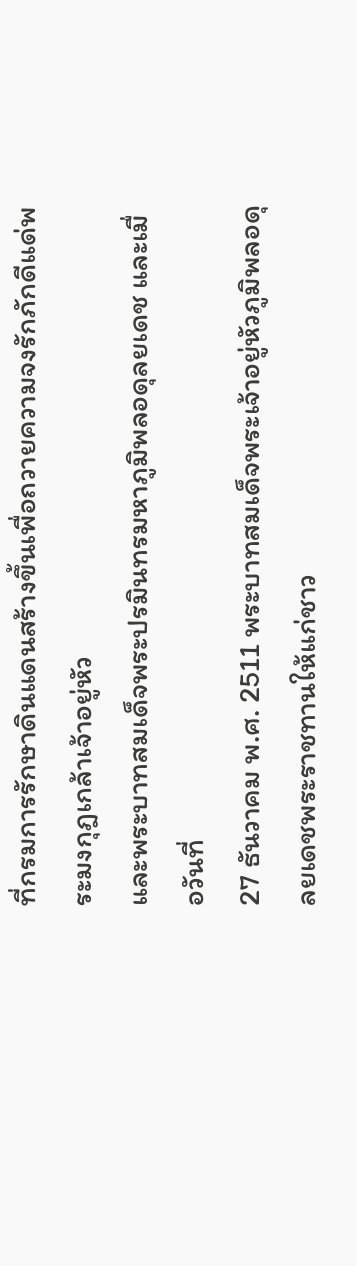ที่กรมการรักษาดินแดนสร้างขึ้นเพื่อถวายความจงรักภักดีแด่พระมงกุฎเกล้าเจ้าอยู่หัว
และพระบาทสมเด็จพระปรมินทรมหาภูมิพลอดุลยเดช และเมื่อวันที่
27 ธันวาคม พ.ศ. 2511 พระบาทสมเด็จพระเจ้าอยู่หัวภูมิพลอดุลยเดชพระราชทานให้แก่ชาว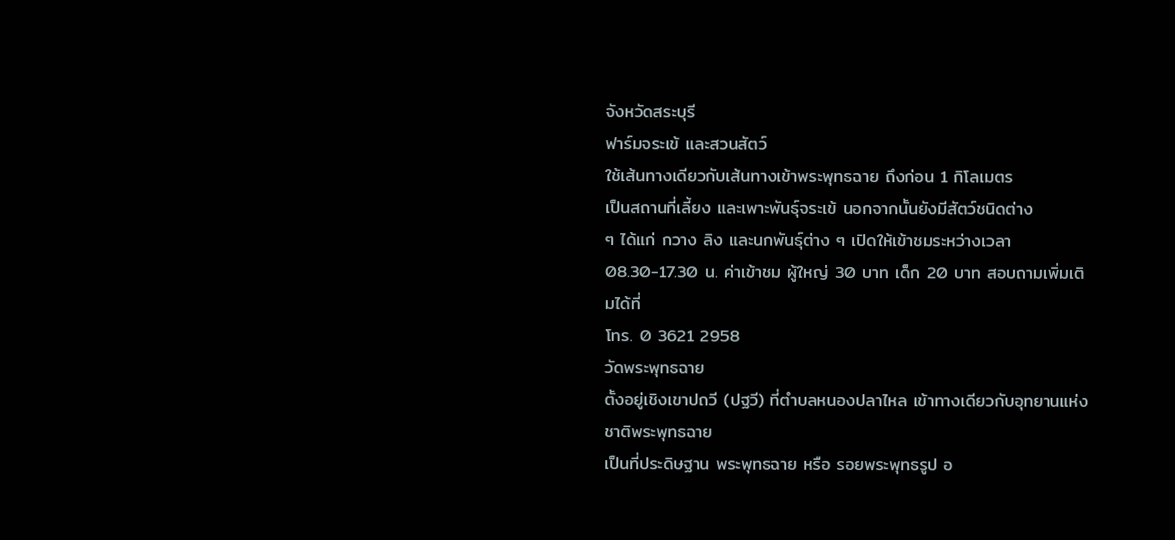จังหวัดสระบุรี
ฟาร์มจระเข้ และสวนสัตว์
ใช้เส้นทางเดียวกับเส้นทางเข้าพระพุทธฉาย ถึงก่อน 1 กิโลเมตร
เป็นสถานที่เลี้ยง และเพาะพันธุ์จระเข้ นอกจากนั้นยังมีสัตว์ชนิดต่าง
ๆ ได้แก่ กวาง ลิง และนกพันธุ์ต่าง ๆ เปิดให้เข้าชมระหว่างเวลา
08.30-17.30 น. ค่าเข้าชม ผู้ใหญ่ 30 บาท เด็ก 20 บาท สอบถามเพิ่มเติมได้ที่
โทร. 0 3621 2958
วัดพระพุทธฉาย
ตั้งอยู่เชิงเขาปถวี (ปฐวี) ที่ตำบลหนองปลาไหล เข้าทางเดียวกับอุทยานแห่งชาติพระพุทธฉาย
เป็นที่ประดิษฐาน พระพุทธฉาย หรือ รอยพระพุทธรูป อ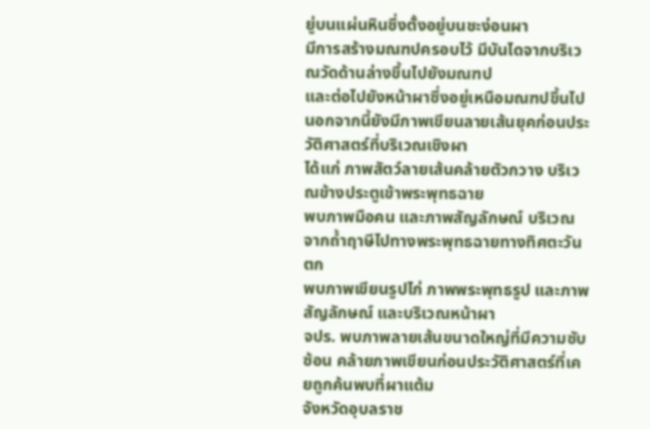ยู่บนแผ่นหินซึ่งตั้งอยู่บนชะง่อนผา
มีการสร้างมณฑปครอบไว้ มีบันไดจากบริเวณวัดด้านล่างขึ้นไปยังมณฑป
และต่อไปยังหน้าผาซึ่งอยู่เหนือมณฑปขึ้นไป นอกจากนี้ยังมีภาพเขียนลายเส้นยุคก่อนประวัติศาสตร์ที่บริเวณเชิงผา
ได้แก่ ภาพสัตว์ลายเส้นคล้ายตัวกวาง บริเวณข้างประตูเข้าพระพุทธฉาย
พบภาพมือคน และภาพสัญลักษณ์ บริเวณจากถ้ำฤาษีไปทางพระพุทธฉายทางทิศตะวันตก
พบภาพเขียนรูปไก่ ภาพพระพุทธรูป และภาพสัญลักษณ์ และบริเวณหน้าผา
จปร. พบภาพลายเส้นขนาดใหญ่ที่มีความซับซ้อน คล้ายภาพเขียนก่อนประวัติศาสตร์ที่เคยถูกค้นพบที่ผาแต้ม
จังหวัดอุบลราช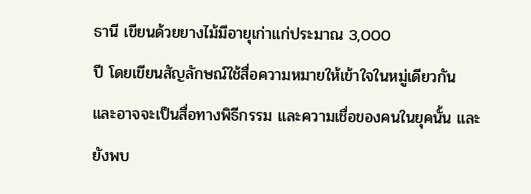ธานี เขียนด้วยยางไม้มีอายุเก่าแก่ประมาณ 3,000
ปี โดยเขียนสัญลักษณ์ใช้สื่อความหมายให้เข้าใจในหมู่เดียวกัน
และอาจจะเป็นสื่อทางพิธีกรรม และความเชื่อของคนในยุคนั้น และยังพบ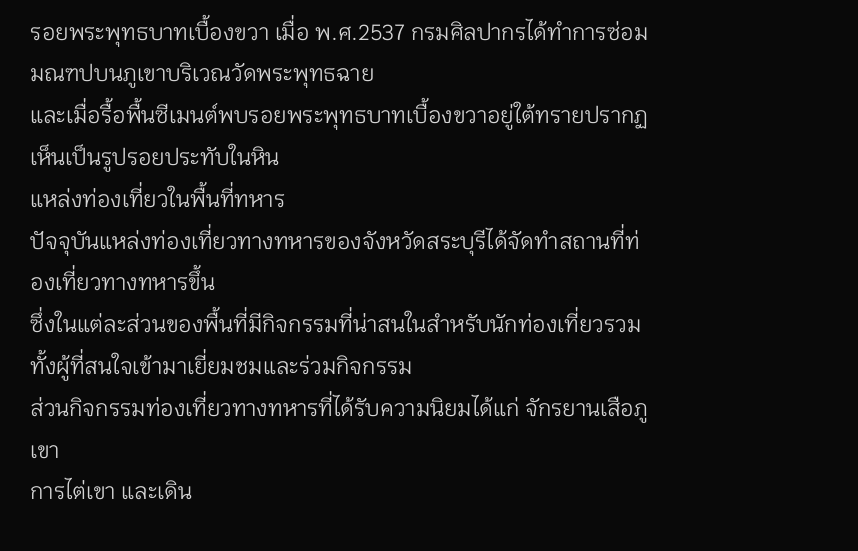รอยพระพุทธบาทเบื้องขวา เมื่อ พ.ศ.2537 กรมศิลปากรได้ทำการซ่อมมณฑปบนภูเขาบริเวณวัดพระพุทธฉาย
และเมื่อรื้อพื้นซีเมนต์พบรอยพระพุทธบาทเบื้องขวาอยู่ใต้ทรายปรากฏเห็นเป็นรูปรอยประทับในหิน
แหล่งท่องเที่ยวในพื้นที่ทหาร
ปัจจุบันแหล่งท่องเที่ยวทางทหารของจังหวัดสระบุรีได้จัดทำสถานที่ท่องเที่ยวทางทหารขึ้น
ซึ่งในแต่ละส่วนของพื้นที่มีกิจกรรมที่น่าสนในสำหรับนักท่องเที่ยวรวมทั้งผู้ที่สนใจเข้ามาเยี่ยมชมและร่วมกิจกรรม
ส่วนกิจกรรมท่องเที่ยวทางทหารที่ได้รับความนิยมได้แก่ จักรยานเสือภูเขา
การไต่เขา และเดิน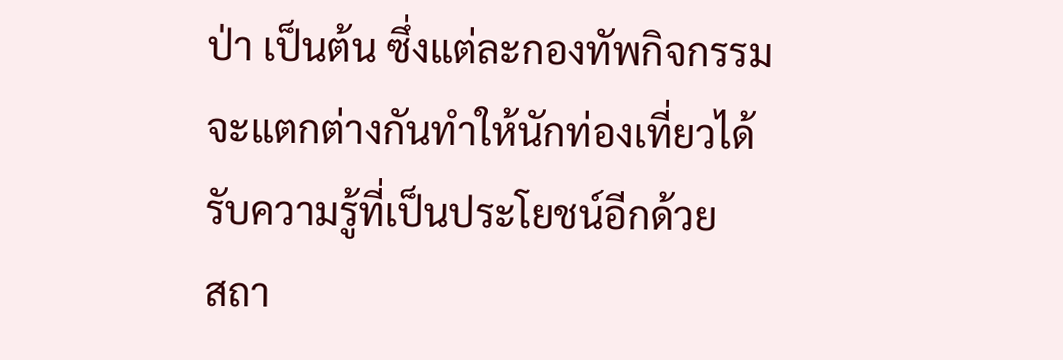ป่า เป็นต้น ซึ่งแต่ละกองทัพกิจกรรมจะแตกต่างกันทำให้นักท่องเที่ยวได้รับความรู้ที่เป็นประโยชน์อีกด้วย
สถา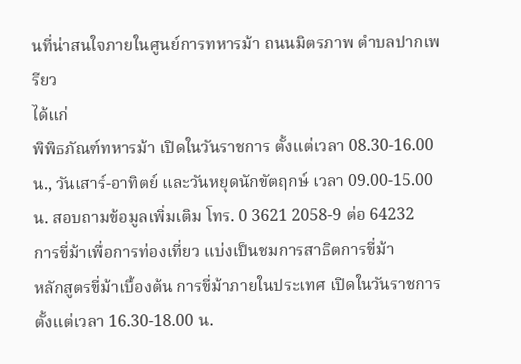นที่น่าสนใจภายในศูนย์การทหารม้า ถนนมิตรภาพ ตำบลปากเพรียว
ได้แก่
พิพิธภัณฑ์ทหารม้า เปิดในวันราชการ ตั้งแต่เวลา 08.30-16.00
น., วันเสาร์-อาทิตย์ และวันหยุดนักขัตฤกษ์ เวลา 09.00-15.00
น. สอบถามข้อมูลเพิ่มเติม โทร. 0 3621 2058-9 ต่อ 64232
การขี่ม้าเพื่อการท่องเที่ยว แบ่งเป็นชมการสาธิตการขี่ม้า
หลักสูตรขี่ม้าเบื้องต้น การขี่ม้าภายในประเทศ เปิดในวันราชการ
ตั้งแต่เวลา 16.30-18.00 น.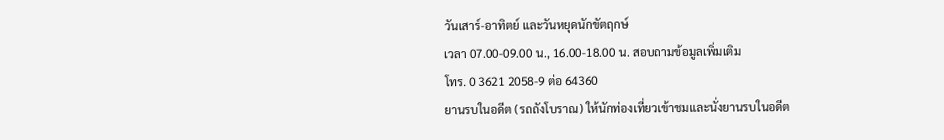วันเสาร์-อาทิตย์ และวันหยุดนักขัตฤกษ์
เวลา 07.00-09.00 น., 16.00-18.00 น. สอบถามข้อมูลเพิ่มเติม
โทร. 0 3621 2058-9 ต่อ 64360
ยานรบในอดีต (รถถังโบราณ) ให้นักท่องเที่ยวเข้าชมและนั่งยานรบในอดีต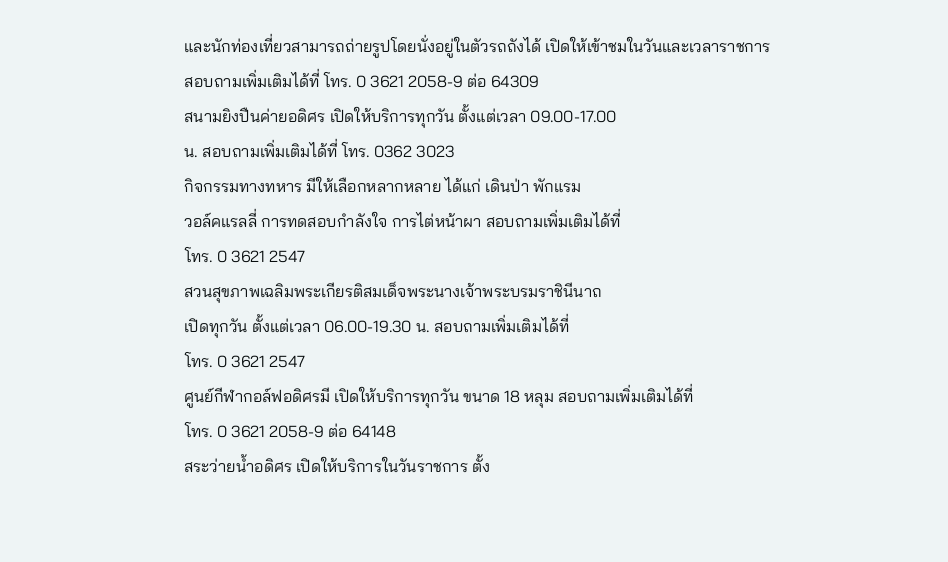และนักท่องเที่ยวสามารถถ่ายรูปโดยนั่งอยู่ในตัวรถถังได้ เปิดให้เข้าชมในวันและเวลาราชการ
สอบถามเพิ่มเติมได้ที่ โทร. 0 3621 2058-9 ต่อ 64309
สนามยิงปืนค่ายอดิศร เปิดให้บริการทุกวัน ตั้งแต่เวลา 09.00-17.00
น. สอบถามเพิ่มเติมได้ที่ โทร. 0362 3023
กิจกรรมทางทหาร มีให้เลือกหลากหลาย ได้แก่ เดินป่า พักแรม
วอล์คแรลลี่ การทดสอบกำลังใจ การไต่หน้าผา สอบถามเพิ่มเติมได้ที่
โทร. 0 3621 2547
สวนสุขภาพเฉลิมพระเกียรติสมเด็จพระนางเจ้าพระบรมราชินีนาถ
เปิดทุกวัน ตั้งแต่เวลา 06.00-19.30 น. สอบถามเพิ่มเติมได้ที่
โทร. 0 3621 2547
ศูนย์กีฬากอล์ฟอดิศรมี เปิดให้บริการทุกวัน ขนาด 18 หลุม สอบถามเพิ่มเติมได้ที่
โทร. 0 3621 2058-9 ต่อ 64148
สระว่ายน้ำอดิศร เปิดให้บริการในวันราชการ ตั้ง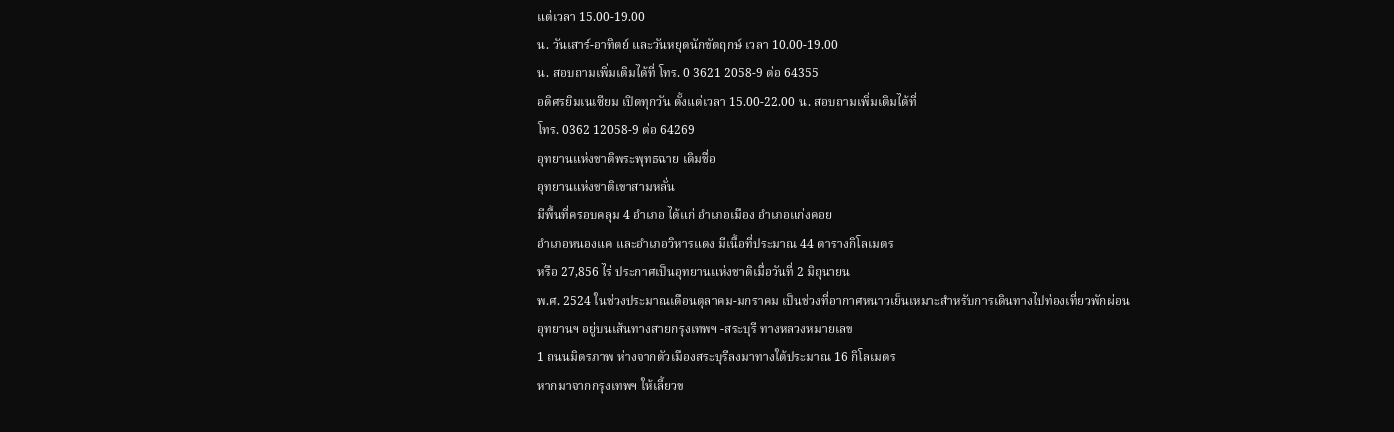แต่เวลา 15.00-19.00
น. วันเสาร์-อาทิตย์ และวันหยุดนักขัตฤกษ์ เวลา 10.00-19.00
น. สอบถามเพิ่มเติมได้ที่ โทร. 0 3621 2058-9 ต่อ 64355
อดิศรยิมเนเซียม เปิดทุกวัน ตั้งแต่เวลา 15.00-22.00 น. สอบถามเพิ่มเติมได้ที่
โทร. 0362 12058-9 ต่อ 64269
อุทยานแห่งชาติพระพุทธฉาย เดิมชื่อ
อุทยานแห่งชาติเขาสามหลั่น
มีพื้นที่ครอบคลุม 4 อำเภอ ได้แก่ อำเภอเมือง อำเภอแก่งคอย
อำเภอหนองแค และอำเภอวิหารแดง มีเนื้อที่ประมาณ 44 ตารางกิโลเมตร
หรือ 27,856 ไร่ ประกาศเป็นอุทยานแห่งชาติเมื่อวันที่ 2 มิถุนายน
พ.ศ. 2524 ในช่วงประมาณเดือนตุลาคม-มกราคม เป็นช่วงที่อากาศหนาวเย็นเหมาะสำหรับการเดินทางไปท่องเที่ยวพักผ่อน
อุทยานฯ อยู่บนเส้นทางสายกรุงเทพฯ -สระบุรี ทางหลวงหมายเลข
1 ถนนมิตรภาพ ห่างจากตัวเมืองสระบุรีลงมาทางใต้ประมาณ 16 กิโลเมตร
หากมาจากกรุงเทพฯ ให้เลี้ยวข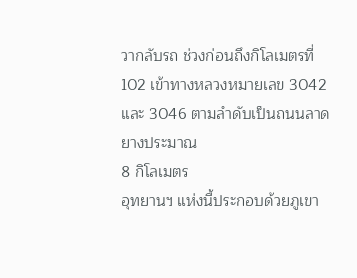วากลับรถ ช่วงก่อนถึงกิโลเมตรที่
102 เข้าทางหลวงหมายเลข 3042 และ 3046 ตามลำดับเป็นถนนลาดยางประมาณ
8 กิโลเมตร
อุทยานฯ แห่งนี้ประกอบด้วยภูเขา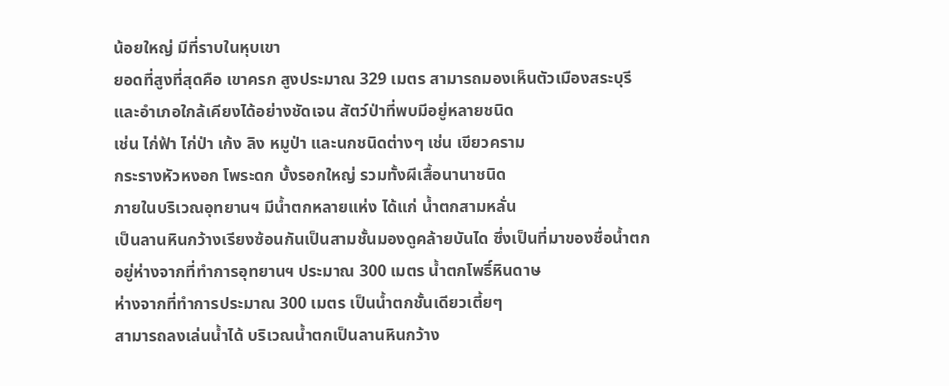น้อยใหญ่ มีที่ราบในหุบเขา
ยอดที่สูงที่สุดคือ เขาครก สูงประมาณ 329 เมตร สามารถมองเห็นตัวเมืองสระบุรี
และอำเภอใกล้เคียงได้อย่างชัดเจน สัตว์ป่าที่พบมีอยู่หลายชนิด
เช่น ไก่ฟ้า ไก่ป่า เก้ง ลิง หมูป่า และนกชนิดต่างๆ เช่น เขียวคราม
กระรางหัวหงอก โพระดก บั้งรอกใหญ่ รวมทั้งผีเสื้อนานาชนิด
ภายในบริเวณอุทยานฯ มีน้ำตกหลายแห่ง ได้แก่ น้ำตกสามหลั่น
เป็นลานหินกว้างเรียงซ้อนกันเป็นสามชั้นมองดูคล้ายบันได ซึ่งเป็นที่มาของชื่อน้ำตก
อยู่ห่างจากที่ทำการอุทยานฯ ประมาณ 300 เมตร น้ำตกโพธิ์หินดาษ
ห่างจากที่ทำการประมาณ 300 เมตร เป็นน้ำตกชั้นเดียวเตี้ยๆ
สามารถลงเล่นน้ำได้ บริเวณน้ำตกเป็นลานหินกว้าง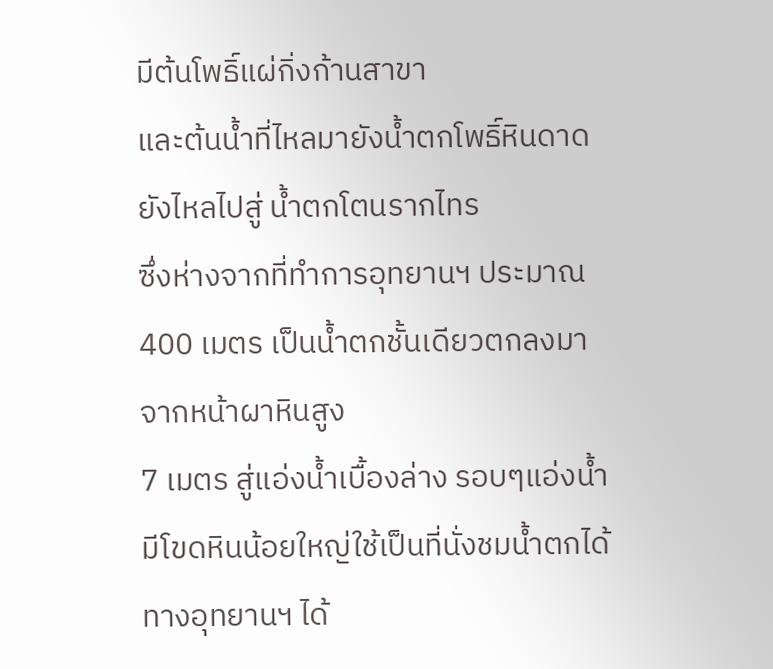มีต้นโพธิ์แผ่กิ่งก้านสาขา
และต้นน้ำที่ไหลมายังน้ำตกโพธิ์หินดาดยังไหลไปสู่ น้ำตกโตนรากไทร
ซึ่งห่างจากที่ทำการอุทยานฯ ประมาณ 400 เมตร เป็นน้ำตกชั้นเดียวตกลงมาจากหน้าผาหินสูง
7 เมตร สู่แอ่งน้ำเบื้องล่าง รอบๆแอ่งน้ำมีโขดหินน้อยใหญ่ใช้เป็นที่นั่งชมน้ำตกได้
ทางอุทยานฯ ได้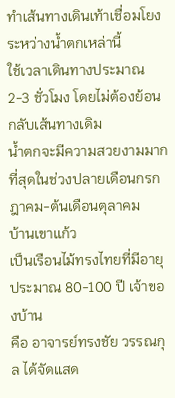ทำเส้นทางเดินเท้าเชื่อมโยงระหว่างน้ำตกเหล่านี้
ใช้เวลาเดินทางประมาณ 2-3 ชั่วโมง โดยไม่ต้องย้อนกลับเส้นทางเดิม
น้ำตกจะมีความสวยงามมากที่สุดในช่วงปลายเดือนกรกฎาคม-ต้นเดือนตุลาคม
บ้านเขาแก้ว
เป็นเรือนไม้ทรงไทยที่มีอายุประมาณ 80-100 ปี เจ้าของบ้าน
คือ อาจารย์ทรงชัย วรรณกุล ได้จัดแสด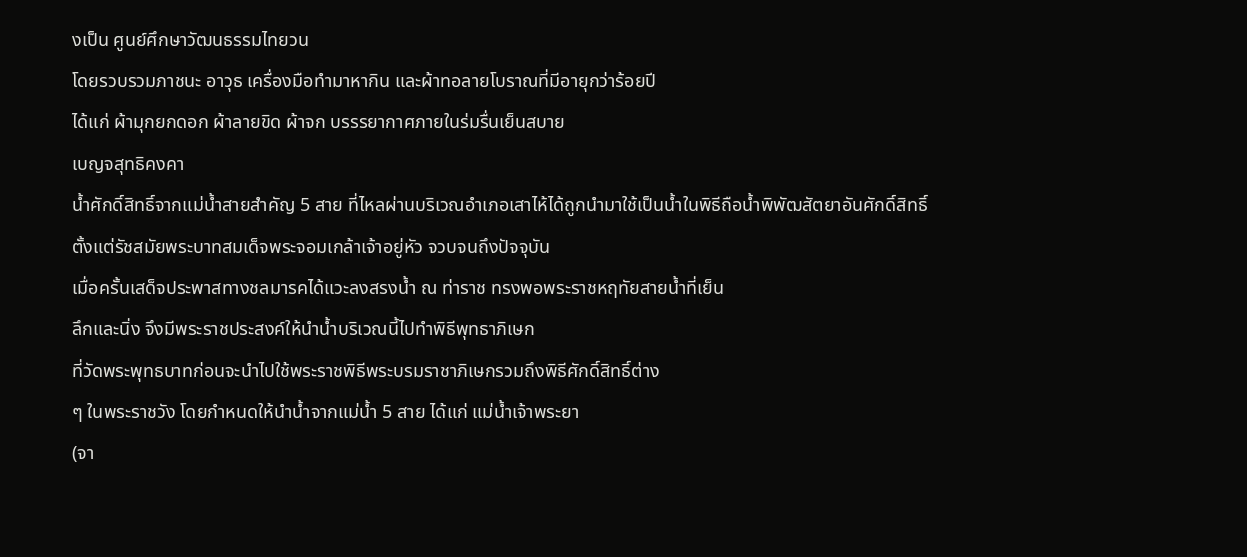งเป็น ศูนย์ศึกษาวัฒนธรรมไทยวน
โดยรวบรวมภาชนะ อาวุธ เครื่องมือทำมาหากิน และผ้าทอลายโบราณที่มีอายุกว่าร้อยปี
ได้แก่ ผ้ามุกยกดอก ผ้าลายขิด ผ้าจก บรรรยากาศภายในร่มรื่นเย็นสบาย
เบญจสุทธิคงคา
น้ำศักดิ์สิทธิ์จากแม่น้ำสายสำคัญ 5 สาย ที่ไหลผ่านบริเวณอำเภอเสาไห้ได้ถูกนำมาใช้เป็นน้ำในพิธีถือน้ำพิพัฒสัตยาอันศักดิ์สิทธิ์
ตั้งแต่รัชสมัยพระบาทสมเด็จพระจอมเกล้าเจ้าอยู่หัว จวบจนถึงปัจจุบัน
เมื่อครั้นเสด็จประพาสทางชลมารคได้แวะลงสรงน้ำ ณ ท่าราช ทรงพอพระราชหฤทัยสายน้ำที่เย็น
ลึกและนิ่ง จึงมีพระราชประสงค์ให้นำน้ำบริเวณนี้ไปทำพิธีพุทธาภิเษก
ที่วัดพระพุทธบาทก่อนจะนำไปใช้พระราชพิธีพระบรมราชาภิเษกรวมถึงพิธีศักดิ์สิทธิ์ต่าง
ๆ ในพระราชวัง โดยกำหนดให้นำน้ำจากแม่น้ำ 5 สาย ได้แก่ แม่น้ำเจ้าพระยา
(จา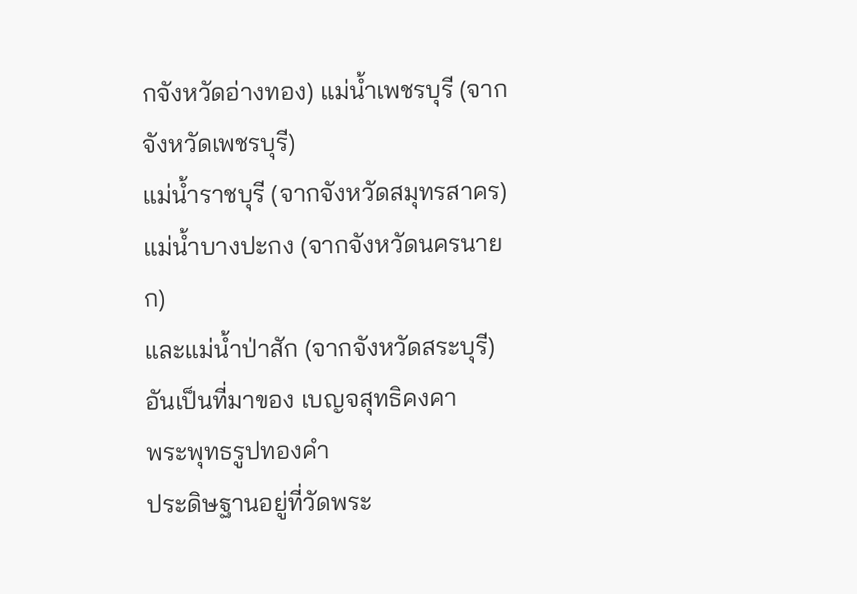กจังหวัดอ่างทอง) แม่น้ำเพชรบุรี (จากจังหวัดเพชรบุรี)
แม่น้ำราชบุรี (จากจังหวัดสมุทรสาคร) แม่น้ำบางปะกง (จากจังหวัดนครนายก)
และแม่น้ำป่าสัก (จากจังหวัดสระบุรี) อันเป็นที่มาของ เบญจสุทธิคงคา
พระพุทธรูปทองคำ
ประดิษฐานอยู่ที่วัดพระ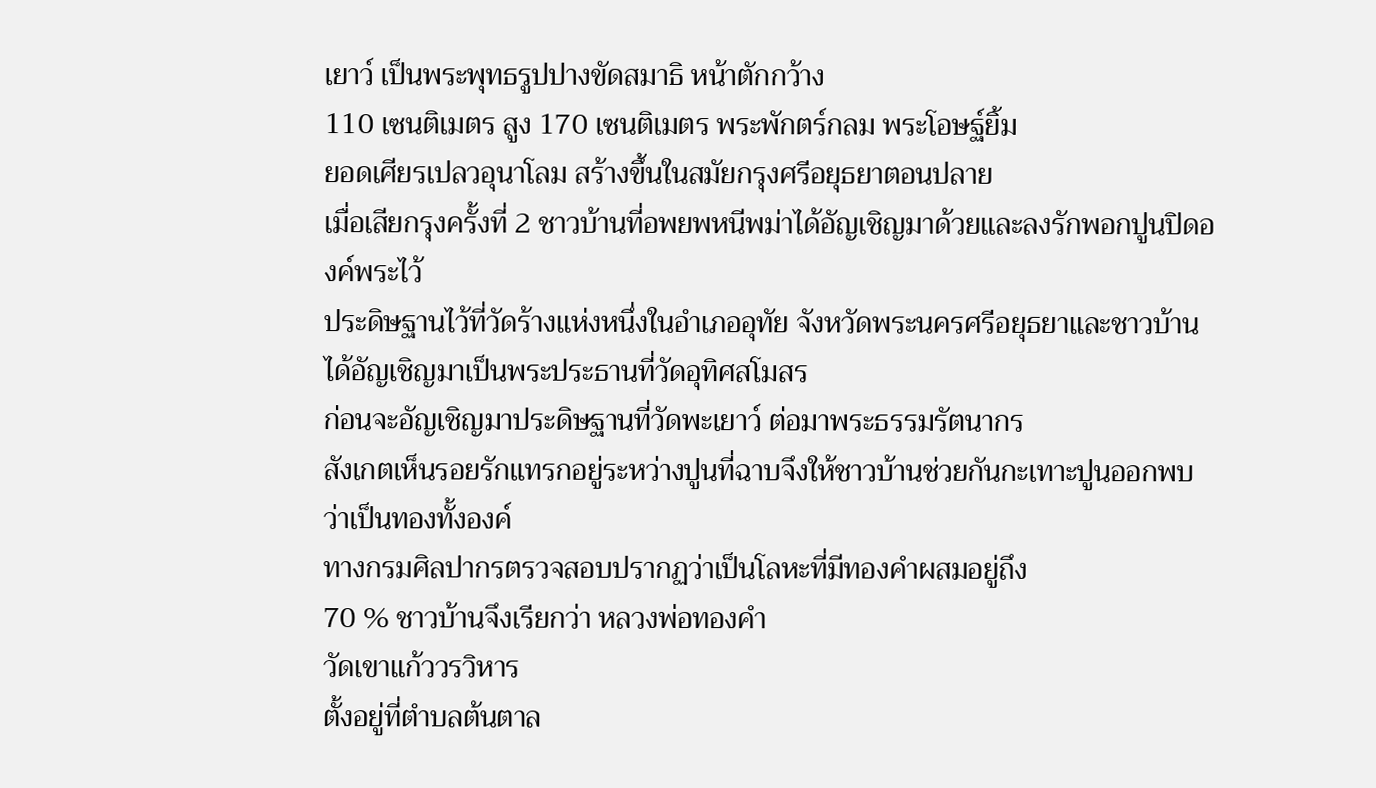เยาว์ เป็นพระพุทธรูปปางขัดสมาธิ หน้าตักกว้าง
110 เซนติเมตร สูง 170 เซนติเมตร พระพักตร์กลม พระโอษฐ์ยิ้ม
ยอดเศียรเปลวอุนาโลม สร้างขึ้นในสมัยกรุงศรีอยุธยาตอนปลาย
เมื่อเสียกรุงครั้งที่ 2 ชาวบ้านที่อพยพหนีพม่าได้อัญเชิญมาด้วยและลงรักพอกปูนปิดองค์พระไว้
ประดิษฐานไว้ที่วัดร้างแห่งหนึ่งในอำเภออุทัย จังหวัดพระนครศรีอยุธยาและชาวบ้านได้อัญเชิญมาเป็นพระประธานที่วัดอุทิศสโมสร
ก่อนจะอัญเชิญมาประดิษฐานที่วัดพะเยาว์ ต่อมาพระธรรมรัตนากร
สังเกตเห็นรอยรักแทรกอยู่ระหว่างปูนที่ฉาบจึงให้ชาวบ้านช่วยกันกะเทาะปูนออกพบว่าเป็นทองทั้งองค์
ทางกรมศิลปากรตรวจสอบปรากฏว่าเป็นโลหะที่มีทองคำผสมอยู่ถึง
70 % ชาวบ้านจึงเรียกว่า หลวงพ่อทองคำ
วัดเขาแก้ววรวิหาร
ตั้งอยู่ที่ตำบลต้นตาล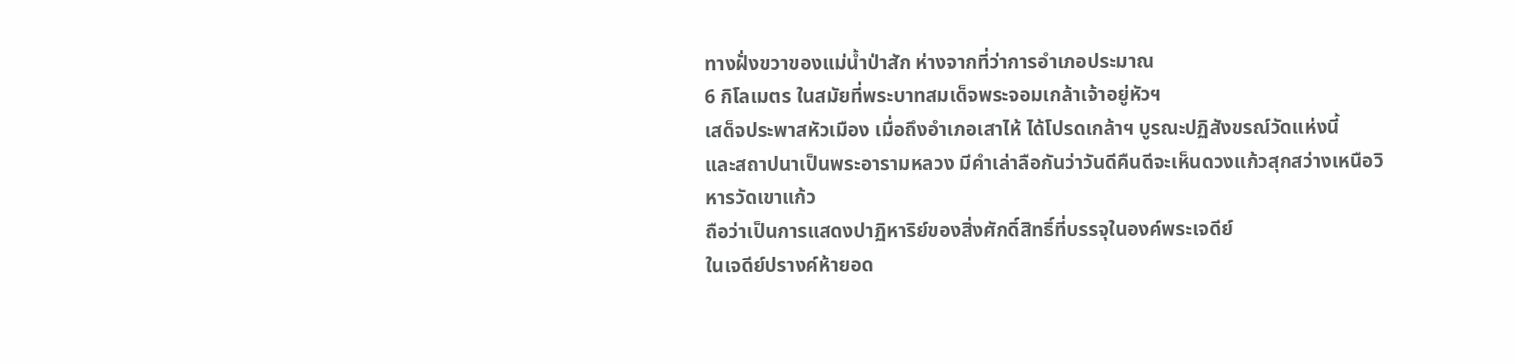ทางฝั่งขวาของแม่น้ำป่าสัก ห่างจากที่ว่าการอำเภอประมาณ
6 กิโลเมตร ในสมัยที่พระบาทสมเด็จพระจอมเกล้าเจ้าอยู่หัวฯ
เสด็จประพาสหัวเมือง เมื่อถึงอำเภอเสาไห้ ได้โปรดเกล้าฯ บูรณะปฏิสังขรณ์วัดแห่งนี้
และสถาปนาเป็นพระอารามหลวง มีคำเล่าลือกันว่าวันดีคืนดีจะเห็นดวงแก้วสุกสว่างเหนือวิหารวัดเขาแก้ว
ถือว่าเป็นการแสดงปาฏิหาริย์ของสิ่งศักดิ์สิทธิ์ที่บรรจุในองค์พระเจดีย์
ในเจดีย์ปรางค์ห้ายอด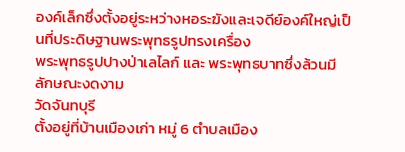องค์เล็กซึ่งตั้งอยู่ระหว่างหอระฆังและเจดีย์องค์ใหญ่เป็นที่ประดิษฐานพระพุทธรูปทรงเครื่อง
พระพุทธรูปปางป่าเลไลก์ และ พระพุทธบาทซึ่งล้วนมีลักษณะงดงาม
วัดจันทบุรี
ตั้งอยู่ที่บ้านเมืองเก่า หมู่ 6 ตำบลเมือง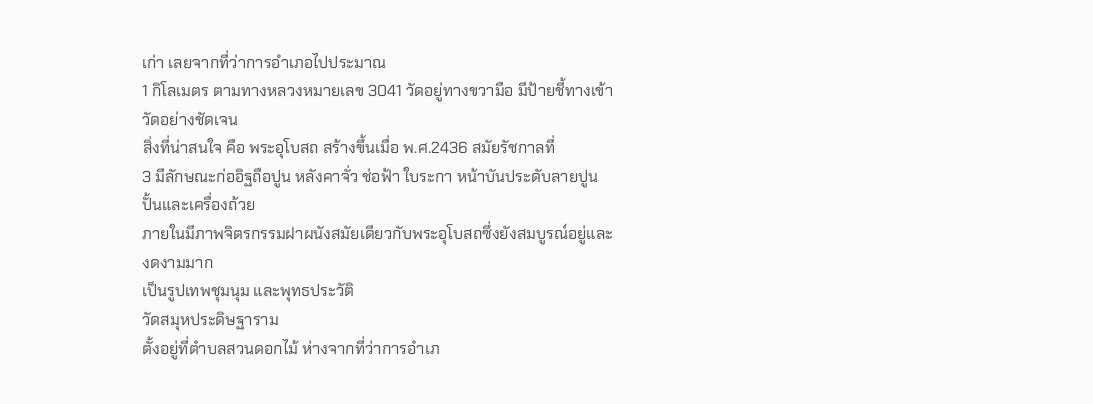เก่า เลยจากที่ว่าการอำเภอไปประมาณ
1 กิโลเมตร ตามทางหลวงหมายเลข 3041 วัดอยู่ทางขวามือ มีป้ายชี้ทางเข้าวัดอย่างชัดเจน
สิ่งที่น่าสนใจ คือ พระอุโบสถ สร้างขึ้นเมื่อ พ.ศ.2436 สมัยรัชกาลที่
3 มีลักษณะก่ออิฐถือปูน หลังคาจั่ว ช่อฟ้า ใบระกา หน้าบันประดับลายปูนปั้นและเครื่องถ้วย
ภายในมีภาพจิตรกรรมฝาผนังสมัยเดียวกับพระอุโบสถซึ่งยังสมบูรณ์อยู่และงดงามมาก
เป็นรูปเทพชุมนุม และพุทธประวัติ
วัดสมุหประดิษฐาราม
ตั้งอยู่ที่ตำบลสวนดอกไม้ ห่างจากที่ว่าการอำเภ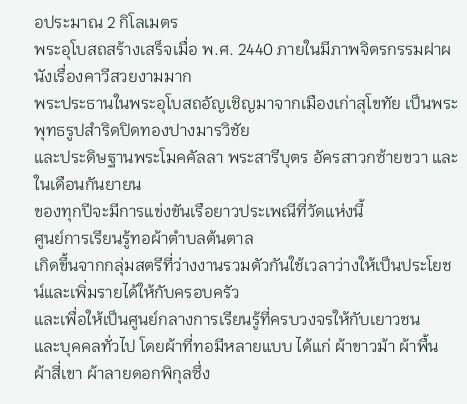อประมาณ 2 กิโลเมตร
พระอุโบสถสร้างเสร็จเมื่อ พ.ศ. 2440 ภายในมีภาพจิตรกรรมฝาผนังเรื่องคาวีสวยงามมาก
พระประธานในพระอุโบสถอัญเชิญมาจากเมืองเก่าสุโขทัย เป็นพระพุทธรูปสำริดปิดทองปางมารวิชัย
และประดิษฐานพระโมคคัลลา พระสารีบุตร อัครสาวกซ้ายขวา และในเดือนกันยายน
ของทุกปีจะมีการแข่งขันเรือยาวประเพณีที่วัดแห่งนี้
ศูนย์การเรียนรู้ทอผ้าตำบลต้นตาล
เกิดขึ้นจากกลุ่มสตรีที่ว่างงานรวมตัวกันใช้เวลาว่างให้เป็นประโยชน์และเพิ่มรายได้ให้กับครอบครัว
และเพื่อให้เป็นศูนย์กลางการเรียนรู้ที่ครบวงจรให้กับเยาวชน
และบุคคลทั่วไป โดยผ้าที่ทอมีหลายแบบ ได้แก่ ผ้าขาวม้า ผ้าพื้น
ผ้าสี่เขา ผ้าลายดอกพิกุลซึ่ง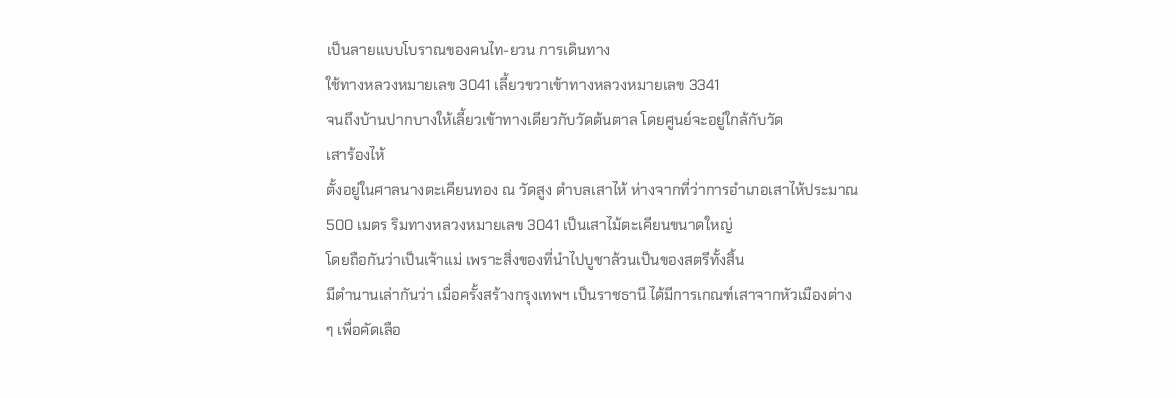เป็นลายแบบโบราณของคนไท-ยวน การเดินทาง
ใช้ทางหลวงหมายเลข 3041 เลี้ยวขวาเข้าทางหลวงหมายเลข 3341
จนถึงบ้านปากบางให้เลี้ยวเข้าทางเดียวกับวัดต้นตาล โดยศูนย์จะอยู่ใกล้กับวัด
เสาร้องไห้
ตั้งอยู่ในศาลนางตะเคียนทอง ณ วัดสูง ตำบลเสาไห้ ห่างจากที่ว่าการอำเภอเสาไห้ประมาณ
500 เมตร ริมทางหลวงหมายเลข 3041 เป็นเสาไม้ตะเคียนขนาดใหญ่
โดยถือกันว่าเป็นเจ้าแม่ เพราะสิ่งของที่นำไปบูชาล้วนเป็นของสตรีทั้งสิ้น
มีตำนานเล่ากันว่า เมื่อครั้งสร้างกรุงเทพฯ เป็นราชธานี ได้มีการเกณฑ์เสาจากหัวเมืองต่าง
ๆ เพื่อคัดเลือ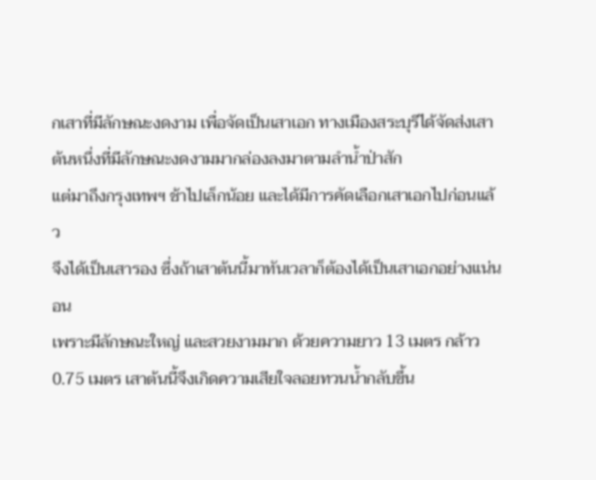กเสาที่มีลักษณะงดงาม เพื่อจัดเป็นเสาเอก ทางเมืองสระบุรีได้จัดส่งเสาต้นหนึ่งที่มีลักษณะงดงามมากล่องลงมาตามลำน้ำป่าสัก
แต่มาถึงกรุงเทพฯ ช้าไปเล็กน้อย และได้มีการคัดเลือกเสาเอกไปก่อนแล้ว
จึงได้เป็นเสารอง ซึ่งถ้าเสาต้นนี้มาทันเวลาก็ต้องได้เป็นเสาเอกอย่างแน่นอน
เพราะมีลักษณะใหญ่ และสวยงามมาก ด้วยความยาว 13 เมตร กล้าว
0.75 เมตร เสาต้นนี้จึงเกิดความเสียใจลอยทวนน้ำกลับขึ้น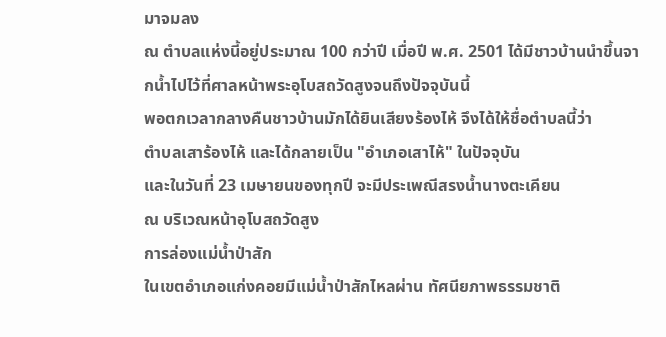มาจมลง
ณ ตำบลแห่งนี้อยู่ประมาณ 100 กว่าปี เมื่อปี พ.ศ. 2501 ได้มีชาวบ้านนำขึ้นจากน้ำไปไว้ที่ศาลหน้าพระอุโบสถวัดสูงจนถึงปัจจุบันนี้
พอตกเวลากลางคืนชาวบ้านมักได้ยินเสียงร้องไห้ จึงได้ให้ชื่อตำบลนี้ว่า
ตำบลเสาร้องไห้ และได้กลายเป็น "อำเภอเสาไห้" ในปัจจุบัน
และในวันที่ 23 เมษายนของทุกปี จะมีประเพณีสรงน้ำนางตะเคียน
ณ บริเวณหน้าอุโบสถวัดสูง
การล่องแม่น้ำป่าสัก
ในเขตอำเภอแก่งคอยมีแม่น้ำป่าสักไหลผ่าน ทัศนียภาพธรรมชาติ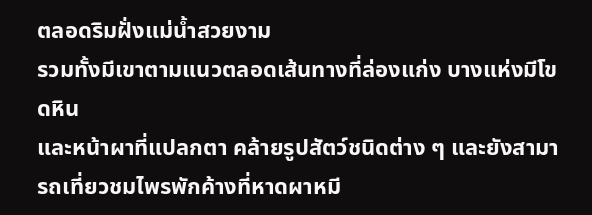ตลอดริมฝั่งแม่น้ำสวยงาม
รวมทั้งมีเขาตามแนวตลอดเส้นทางที่ล่องแก่ง บางแห่งมีโขดหิน
และหน้าผาที่แปลกตา คล้ายรูปสัตว์ชนิดต่าง ๆ และยังสามารถเที่ยวชมไพรพักค้างที่หาดผาหมี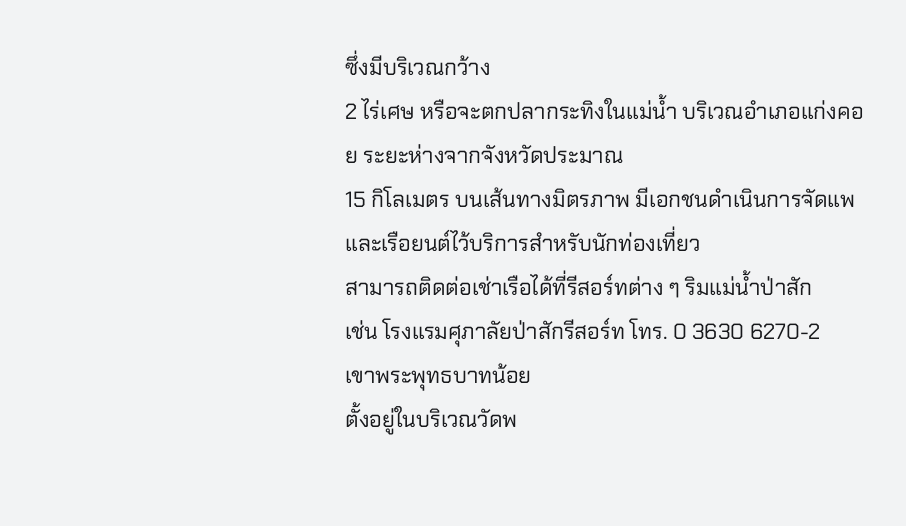ซึ่งมีบริเวณกว้าง
2 ไร่เศษ หรือจะตกปลากระทิงในแม่น้ำ บริเวณอำเภอแก่งคอย ระยะห่างจากจังหวัดประมาณ
15 กิโลเมตร บนเส้นทางมิตรภาพ มีเอกชนดำเนินการจัดแพและเรือยนต์ไว้บริการสำหรับนักท่องเที่ยว
สามารถติดต่อเช่าเรือได้ที่รีสอร์ทต่าง ๆ ริมแม่น้ำป่าสัก
เช่น โรงแรมศุภาลัยป่าสักรีสอร์ท โทร. 0 3630 6270-2
เขาพระพุทธบาทน้อย
ตั้งอยู่ในบริเวณวัดพ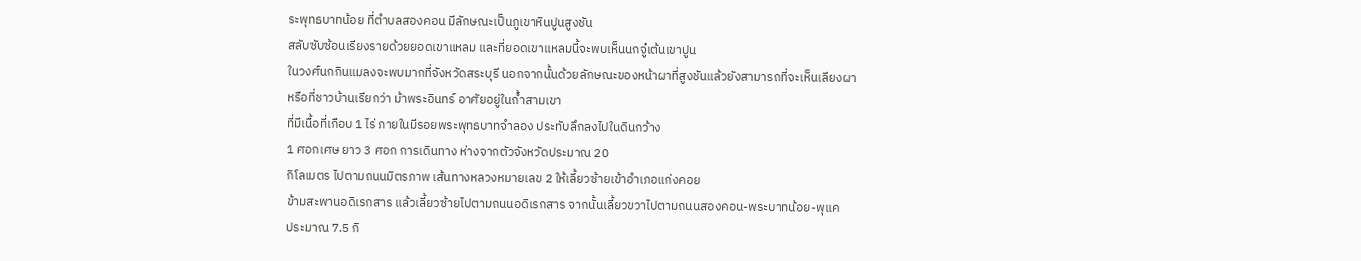ระพุทธบาทน้อย ที่ตำบลสองคอน มีลักษณะเป็นภูเขาหินปูนสูงชัน
สลับซับซ้อนเรียงรายด้วยยอดเขาแหลม และที่ยอดเขาแหลมนี้จะพบเห็นนกจู๋เต้นเขาปูน
ในวงศ์นกกินแมลงจะพบมากที่จังหวัดสระบุรี นอกจากนั้นด้วยลักษณะของหน้าผาที่สูงชันแล้วยังสามารถที่จะเห็นเลียงผา
หรือที่ชาวบ้านเรียกว่า ม้าพระอินทร์ อาศัยอยู่ในถ้ำสามเขา
ที่มีเนื้อที่เกือบ 1 ไร่ ภายในมีรอยพระพุทธบาทจำลอง ประทับลึกลงไปในดินกว้าง
1 ศอกเศษ ยาว 3 ศอก การเดินทาง ห่างจากตัวจังหวัดประมาณ 20
กิโลเมตร ไปตามถนนมิตรภาพ เส้นทางหลวงหมายเลข 2 ให้เลี้ยวซ้ายเข้าอำเภอแก่งคอย
ข้ามสะพานอดิเรกสาร แล้วเลี้ยวซ้ายไปตามถนนอดิเรกสาร จากนั้นเลี้ยวขวาไปตามถนนสองคอน-พระบาทน้อย-พุแค
ประมาณ 7.5 กิ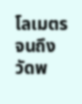โลเมตร จนถึงวัดพ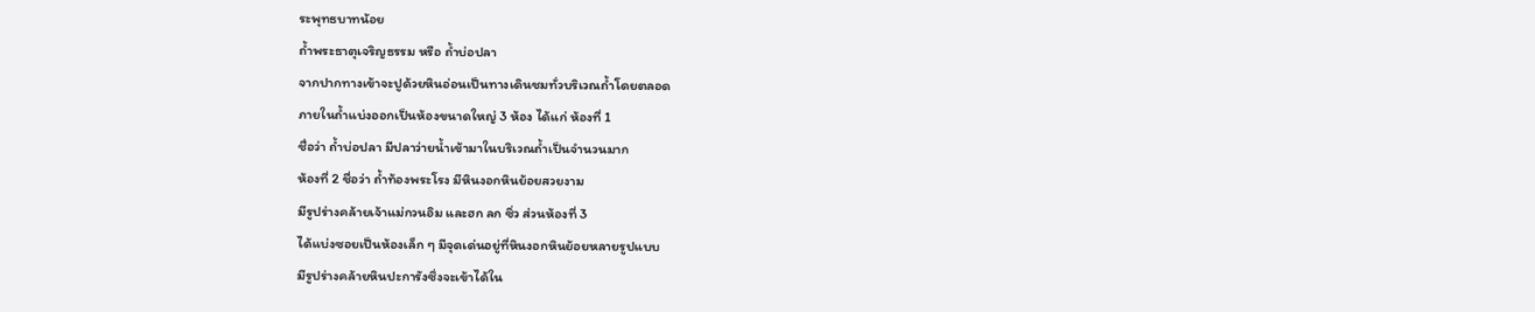ระพุทธบาทน้อย
ถ้ำพระธาตุเจริญธรรม หรือ ถ้ำบ่อปลา
จากปากทางเข้าจะปูด้วยหินอ่อนเป็นทางเดินชมทั่วบริเวณถ้ำโดยตลอด
ภายในถ้ำแบ่งออกเป็นห้องขนาดใหญ่ 3 ห้อง ได้แก่ ห้องที่ 1
ชื่อว่า ถ้ำบ่อปลา มีปลาว่ายน้ำเข้ามาในบริเวณถ้ำเป็นจำนวนมาก
ห้องที่ 2 ชื่อว่า ถ้ำท้องพระโรง มีหินงอกหินย้อยสวยงาม
มีรูปร่างคล้ายเจ้าแม่กวนอิม และฮก ลก ซิ่ว ส่วนห้องที่ 3
ได้แบ่งซอยเป็นห้องเล็ก ๆ มีจุดเด่นอยู่ที่หินงอกหินย้อยหลายรูปแบบ
มีรูปร่างคล้ายหินปะการังซึ่งจะเข้าได้ใน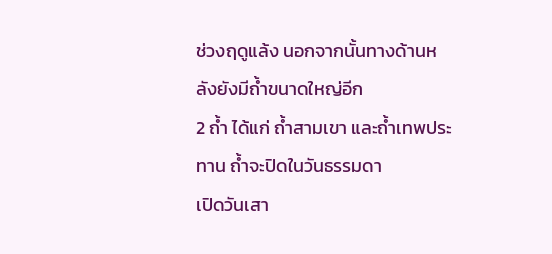ช่วงฤดูแล้ง นอกจากนั้นทางด้านหลังยังมีถ้ำขนาดใหญ่อีก
2 ถ้ำ ได้แก่ ถ้ำสามเขา และถ้ำเทพประทาน ถ้ำจะปิดในวันธรรมดา
เปิดวันเสา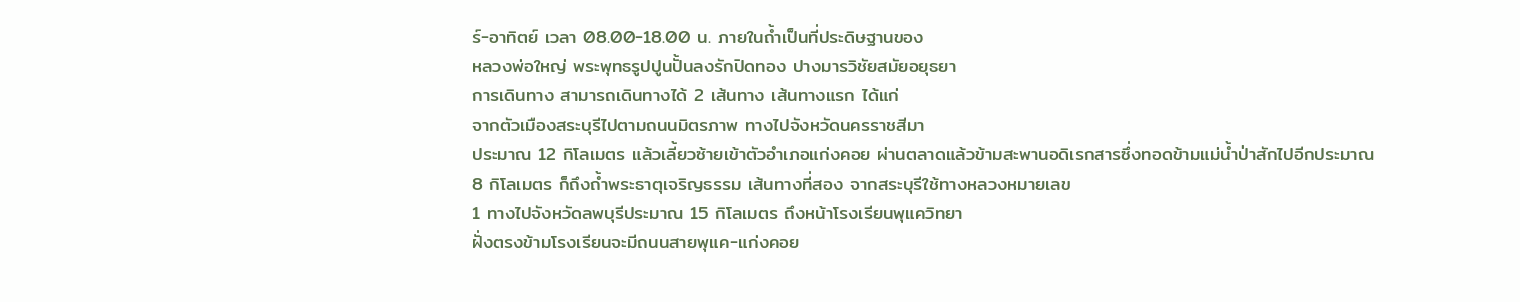ร์-อาทิตย์ เวลา 08.00-18.00 น. ภายในถ้ำเป็นที่ประดิษฐานของ
หลวงพ่อใหญ่ พระพุทธรูปปูนปั้นลงรักปิดทอง ปางมารวิชัยสมัยอยุธยา
การเดินทาง สามารถเดินทางได้ 2 เส้นทาง เส้นทางแรก ได้แก่
จากตัวเมืองสระบุรีไปตามถนนมิตรภาพ ทางไปจังหวัดนครราชสีมา
ประมาณ 12 กิโลเมตร แล้วเลี้ยวซ้ายเข้าตัวอำเภอแก่งคอย ผ่านตลาดแล้วข้ามสะพานอดิเรกสารซึ่งทอดข้ามแม่น้ำป่าสักไปอีกประมาณ
8 กิโลเมตร ก็ถึงถ้ำพระธาตุเจริญธรรม เส้นทางที่สอง จากสระบุรีใช้ทางหลวงหมายเลข
1 ทางไปจังหวัดลพบุรีประมาณ 15 กิโลเมตร ถึงหน้าโรงเรียนพุแควิทยา
ฝั่งตรงข้ามโรงเรียนจะมีถนนสายพุแค-แก่งคอย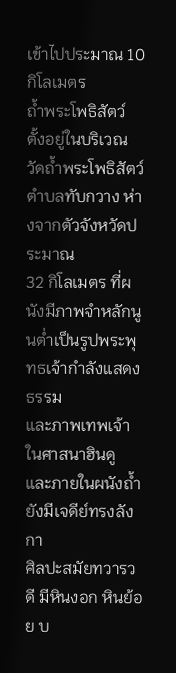เข้าไปประมาณ 10
กิโลเมตร
ถ้ำพระโพธิสัตว์
ตั้งอยู่ในบริเวณวัดถ้ำพระโพธิสัตว์ ตำบลทับกวาง ห่างจากตัวจังหวัดประมาณ
32 กิโลเมตร ที่ผนังมีภาพจำหลักนูนต่ำเป็นรูปพระพุทธเจ้ากำลังแสดงธรรม
และภาพเทพเจ้าในศาสนาฮินดู และภายในผนังถ้ำยังมีเจดีย์ทรงลังกา
ศิลปะสมัยทวารวดี มีหินงอก หินย้อย บ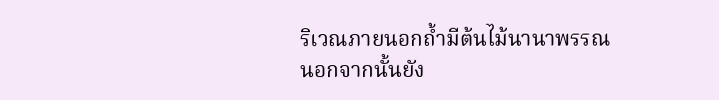ริเวณภายนอกถ้ำมีต้นไม้นานาพรรณ
นอกจากนั้นยัง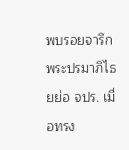พบรอยจารึกพระปรมาภิไธยย่อ จปร. เมื่อทรง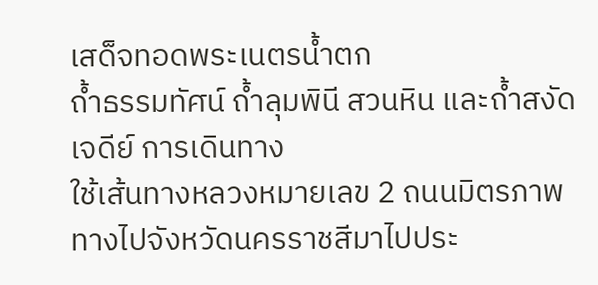เสด็จทอดพระเนตรน้ำตก
ถ้ำธรรมทัศน์ ถ้ำลุมพินี สวนหิน และถ้ำสงัดเจดีย์ การเดินทาง
ใช้เส้นทางหลวงหมายเลข 2 ถนนมิตรภาพ ทางไปจังหวัดนครราชสีมาไปประ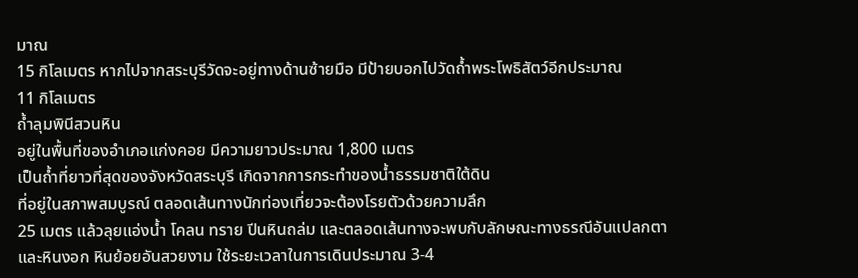มาณ
15 กิโลเมตร หากไปจากสระบุรีวัดจะอยู่ทางด้านซ้ายมือ มีป้ายบอกไปวัดถ้ำพระโพธิสัตว์อีกประมาณ
11 กิโลเมตร
ถ้ำลุมพินีสวนหิน
อยู่ในพื้นที่ของอำเภอแก่งคอย มีความยาวประมาณ 1,800 เมตร
เป็นถ้ำที่ยาวที่สุดของจังหวัดสระบุรี เกิดจากการกระทำของน้ำธรรมชาติใต้ดิน
ที่อยู่ในสภาพสมบูรณ์ ตลอดเส้นทางนักท่องเที่ยวจะต้องโรยตัวด้วยความลึก
25 เมตร แล้วลุยแอ่งน้ำ โคลน ทราย ปีนหินถล่ม และตลอดเส้นทางจะพบกับลักษณะทางธรณีอันแปลกตา
และหินงอก หินย้อยอันสวยงาม ใช้ระยะเวลาในการเดินประมาณ 3-4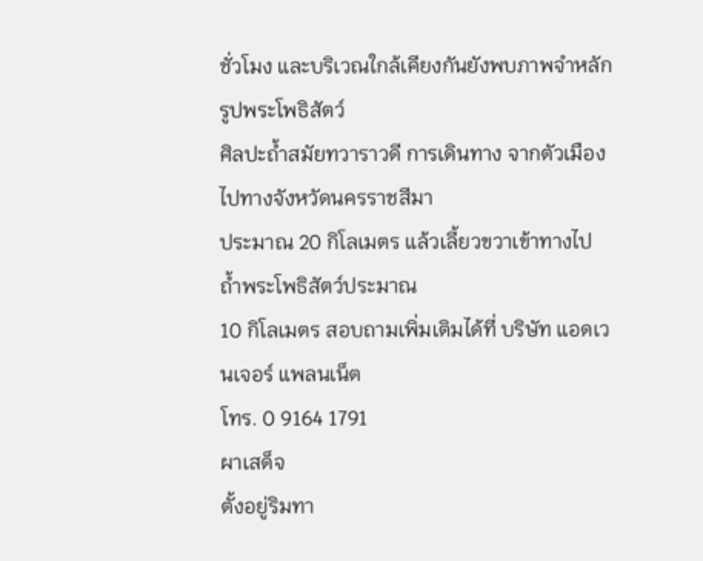ชั่วโมง และบริเวณใกล้เคียงกันยังพบภาพจำหลักรูปพระโพธิสัตว์
ศิลปะถ้ำสมัยทวาราวดี การเดินทาง จากตัวเมืองไปทางจังหวัดนครราชสีมา
ประมาณ 20 กิโลเมตร แล้วเลี้ยวขวาเข้าทางไปถ้ำพระโพธิสัตว์ประมาณ
10 กิโลเมตร สอบถามเพิ่มเติมได้ที่ บริษัท แอดเวนเจอร์ แพลนเน็ต
โทร. 0 9164 1791
ผาเสด็จ
ตั้งอยู่ริมทา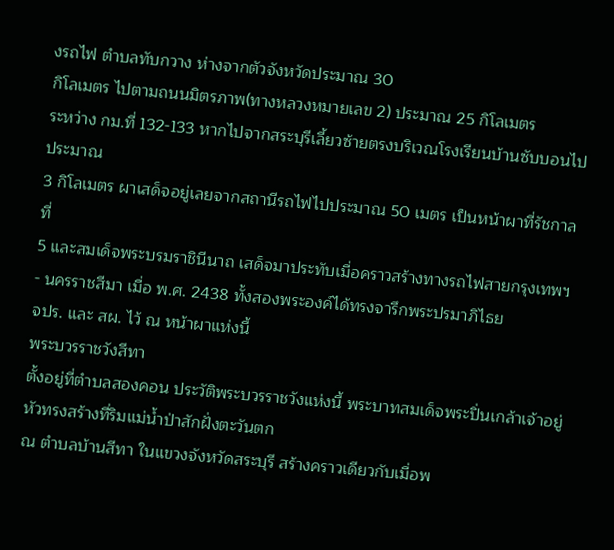งรถไฟ ตำบลทับกวาง ห่างจากตัวจังหวัดประมาณ 30
กิโลเมตร ไปตามถนนมิตรภาพ(ทางหลวงหมายเลข 2) ประมาณ 25 กิโลเมตร
ระหว่าง กม.ที่ 132-133 หากไปจากสระบุรีเลี้ยวซ้ายตรงบริเวณโรงเรียนบ้านซับบอนไปประมาณ
3 กิโลเมตร ผาเสด็จอยู่เลยจากสถานีรถไฟไปประมาณ 50 เมตร เป็นหน้าผาที่รัชกาลที่
5 และสมเด็จพระบรมราชินีนาถ เสด็จมาประทับเมื่อคราวสร้างทางรถไฟสายกรุงเทพฯ
- นครราชสีมา เมื่อ พ.ศ. 2438 ทั้งสองพระองค์ได้ทรงจารึกพระปรมาภิไธย
จปร. และ สผ. ไว้ ณ หน้าผาแห่งนี้
พระบวรราชวังสีทา
ตั้งอยู่ที่ตำบลสองคอน ประวัติพระบวรราชวังแห่งนี้ พระบาทสมเด็จพระปิ่นเกล้าเจ้าอยู่หัวทรงสร้างที่ริมแม่น้ำป่าสักฝั่งตะวันตก
ณ ตำบลบ้านสีทา ในแขวงจังหวัดสระบุรี สร้างคราวเดียวกับเมื่อพ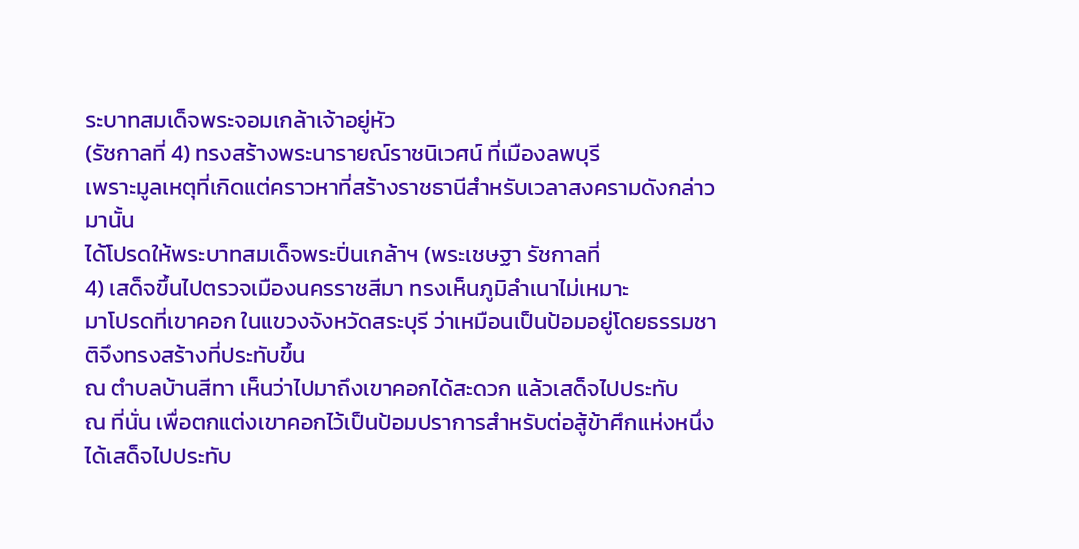ระบาทสมเด็จพระจอมเกล้าเจ้าอยู่หัว
(รัชกาลที่ 4) ทรงสร้างพระนารายณ์ราชนิเวศน์ ที่เมืองลพบุรี
เพราะมูลเหตุที่เกิดแต่คราวหาที่สร้างราชธานีสำหรับเวลาสงครามดังกล่าวมานั้น
ได้โปรดให้พระบาทสมเด็จพระปิ่นเกล้าฯ (พระเชษฐา รัชกาลที่
4) เสด็จขึ้นไปตรวจเมืองนครราชสีมา ทรงเห็นภูมิลำเนาไม่เหมาะ
มาโปรดที่เขาคอก ในแขวงจังหวัดสระบุรี ว่าเหมือนเป็นป้อมอยู่โดยธรรมชาติจึงทรงสร้างที่ประทับขึ้น
ณ ตำบลบ้านสีทา เห็นว่าไปมาถึงเขาคอกได้สะดวก แล้วเสด็จไปประทับ
ณ ที่นั่น เพื่อตกแต่งเขาคอกไว้เป็นป้อมปราการสำหรับต่อสู้ข้าศึกแห่งหนึ่ง
ได้เสด็จไปประทับ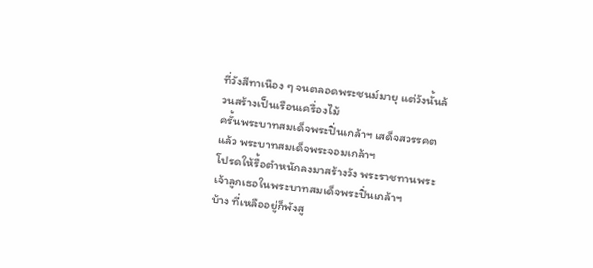ที่วังสีทาเนือง ๆ จนตลอดพระชนม์มายุ แต่วังนั้นล้วนสร้างเป็นเรือนเครื่องไม้
ครั้นพระบาทสมเด็จพระปิ่นเกล้าฯ เสด็จสวรรคตแล้ว พระบาทสมเด็จพระจอมเกล้าฯ
โปรดให้รื้อตำหนักลงมาสร้างวัง พระราชทานพระเจ้าลูกเธอในพระบาทสมเด็จพระปิ่นเกล้าฯ
บ้าง ที่เหลืออยู่ก็พังสู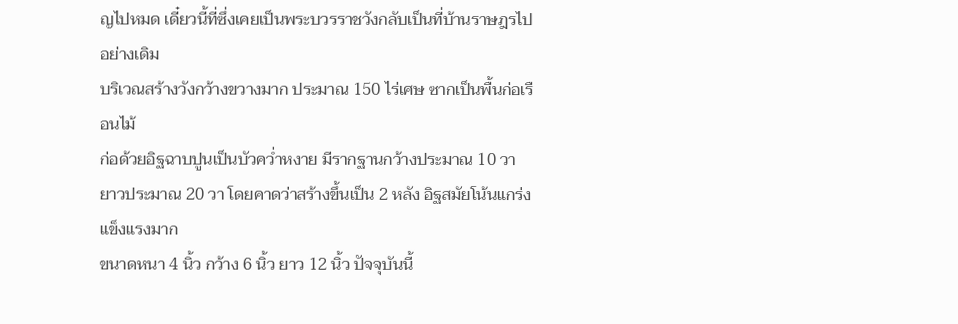ญไปหมด เดี๋ยวนี้ที่ซึ่งเคยเป็นพระบวรราชวังกลับเป็นที่บ้านราษฎรไปอย่างเดิม
บริเวณสร้างวังกว้างขวางมาก ประมาณ 150 ไร่เศษ ซากเป็นพื้นก่อเรือนไม้
ก่อด้วยอิฐฉาบปูนเป็นบัวคว่ำหงาย มีรากฐานกว้างประมาณ 10 วา
ยาวประมาณ 20 วา โดยคาดว่าสร้างขึ้นเป็น 2 หลัง อิฐสมัยโน้นแกร่งแข็งแรงมาก
ขนาดหนา 4 นิ้ว กว้าง 6 นิ้ว ยาว 12 นิ้ว ปัจจุบันนี้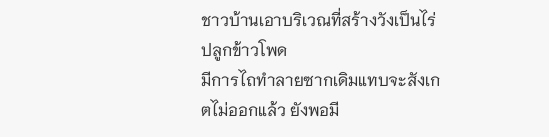ชาวบ้านเอาบริเวณที่สร้างวังเป็นไร่ปลูกข้าวโพด
มีการไถทำลายซากเดิมแทบจะสังเกตไม่ออกแล้ว ยังพอมี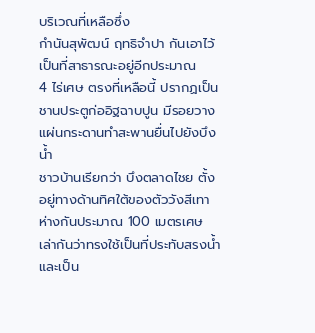บริเวณที่เหลือซึ่ง
กำนันสุพัฒน์ ฤทธิจำปา กันเอาไว้เป็นที่สาธารณะอยู่อีกประมาณ
4 ไร่เศษ ตรงที่เหลือนี้ ปรากฏเป็นชานประตูก่ออิฐฉาบปูน มีรอยวางแผ่นกระดานทำสะพานยื่นไปยังบึงน้ำ
ชาวบ้านเรียกว่า บึงตลาดไชย ตั้งอยู่ทางด้านทิศใต้ของตัววังสีเทา
ห่างกันประมาณ 100 เมตรเศษ เล่ากันว่าทรงใช้เป็นที่ประทับสรงน้ำ
และเป็น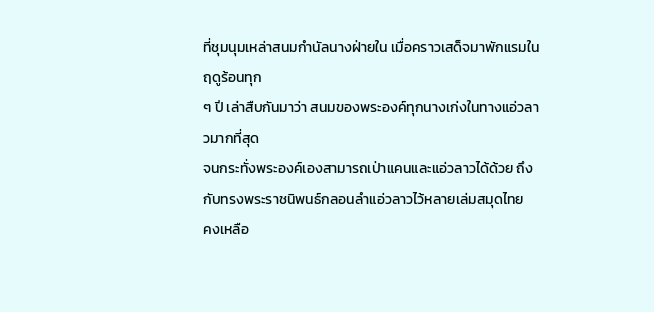ที่ชุมนุมเหล่าสนมกำนัลนางฝ่ายใน เมื่อคราวเสด็จมาพักแรมในฤดูร้อนทุก
ๆ ปี เล่าสืบกันมาว่า สนมของพระองค์ทุกนางเก่งในทางแอ่วลาวมากที่สุด
จนกระทั่งพระองค์เองสามารถเป่าแคนและแอ่วลาวได้ด้วย ถึงกับทรงพระราชนิพนธ์กลอนลำแอ่วลาวไว้หลายเล่มสมุดไทย
คงเหลือ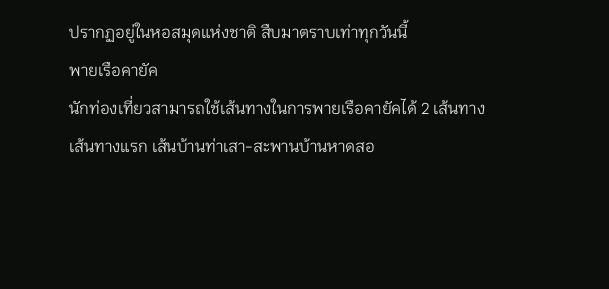ปรากฏอยู่ในหอสมุดแห่งชาติ สืบมาตราบเท่าทุกวันนี้
พายเรือคายัค
นักท่องเที่ยวสามารถใช้เส้นทางในการพายเรือคายัคได้ 2 เส้นทาง
เส้นทางแรก เส้นบ้านท่าเสา-สะพานบ้านหาดสอ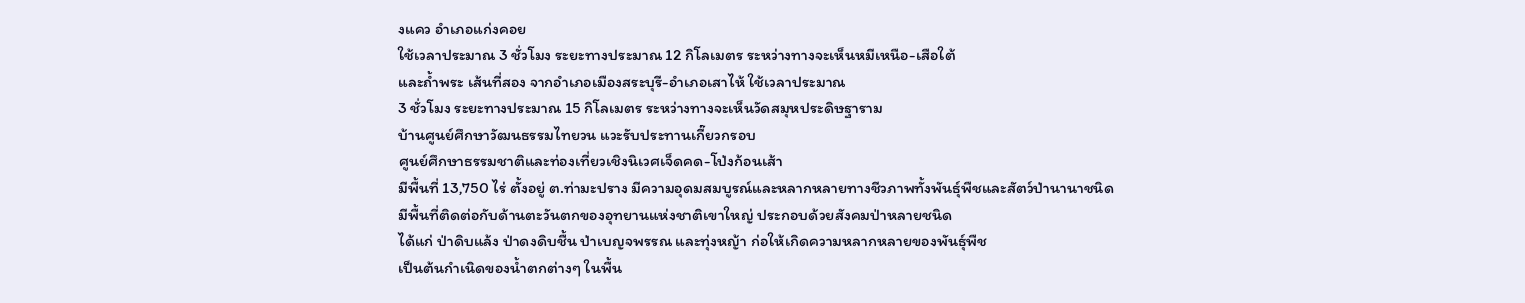งแคว อำเภอแก่งคอย
ใช้เวลาประมาณ 3 ชั่วโมง ระยะทางประมาณ 12 กิโลเมตร ระหว่างทางจะเห็นหมีเหนือ-เสือใต้
และถ้ำพระ เส้นที่สอง จากอำเภอเมืองสระบุรี-อำเภอเสาไห้ ใช้เวลาประมาณ
3 ชั่วโมง ระยะทางประมาณ 15 กิโลเมตร ระหว่างทางจะเห็นวัดสมุหประดิษฐาราม
บ้านศูนย์ศึกษาวัฒนธรรมไทยวน แวะรับประทานเกี๊ยวกรอบ
ศูนย์ศึกษาธรรมชาติและท่องเที่ยวเชิงนิเวศเจ็ดคด-โป่งก้อนเส้า
มีพื้นที่ 13,750 ไร่ ตั้งอยู่ ต.ท่ามะปราง มีความอุดมสมบูรณ์และหลากหลายทางชีวภาพทั้งพันธุ์พืชและสัตว์ป่านานาชนิด
มีพื้นที่ติดต่อกับด้านตะวันตกของอุทยานแห่งชาติเขาใหญ่ ประกอบด้วยสังคมป่าหลายชนิด
ได้แก่ ป่าดิบแล้ง ป่าดงดิบชื้น ป่าเบญจพรรณ และทุ่งหญ้า ก่อให้เกิดความหลากหลายของพันธุ์พืช
เป็นต้นกำเนิดของน้ำตกต่างๆ ในพื้น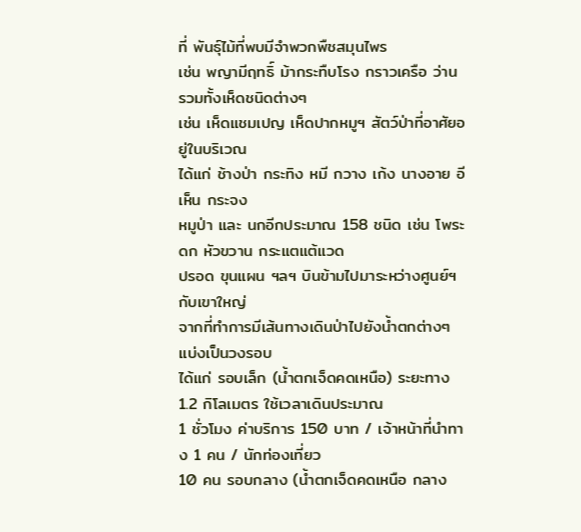ที่ พันธุ์ไม้ที่พบมีจำพวกพืชสมุนไพร
เช่น พญามีฤทธิ์ ม้ากระทืบโรง กราวเครือ ว่าน รวมทั้งเห็ดชนิดต่างๆ
เช่น เห็ดแชมเปญ เห็ดปากหมูฯ สัตว์ป่าที่อาศัยอยู่ในบริเวณ
ได้แก่ ช้างป่า กระทิง หมี กวาง เก้ง นางอาย อีเห็น กระจง
หมูป่า และ นกอีกประมาณ 158 ชนิด เช่น โพระดก หัวขวาน กระแตแต้แวด
ปรอด ขุนแผน ฯลฯ บินข้ามไปมาระหว่างศูนย์ฯกับเขาใหญ่
จากที่ทำการมีเส้นทางเดินป่าไปยังน้ำตกต่างๆ แบ่งเป็นวงรอบ
ได้แก่ รอบเล็ก (น้ำตกเจ็ดคดเหนือ) ระยะทาง 1.2 กิโลเมตร ใช้เวลาเดินประมาณ
1 ชั่วโมง ค่าบริการ 150 บาท / เจ้าหน้าที่นำทาง 1 คน / นักท่องเที่ยว
10 คน รอบกลาง (น้ำตกเจ็ดคดเหนือ กลาง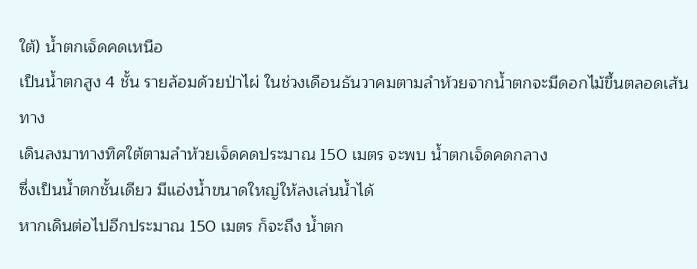ใต้) น้ำตกเจ็ดคดเหนือ
เป็นน้ำตกสูง 4 ชั้น รายล้อมด้วยป่าไผ่ ในช่วงเดือนธันวาคมตามลำห้วยจากน้ำตกจะมีดอกไม้ขึ้นตลอดเส้นทาง
เดินลงมาทางทิศใต้ตามลำห้วยเจ็ดคดประมาณ 150 เมตร จะพบ น้ำตกเจ็ดคดกลาง
ซึ่งเป็นน้ำตกชั้นเดียว มีแอ่งน้ำขนาดใหญ่ให้ลงเล่นน้ำได้
หากเดินต่อไปอีกประมาณ 150 เมตร ก็จะถึง น้ำตก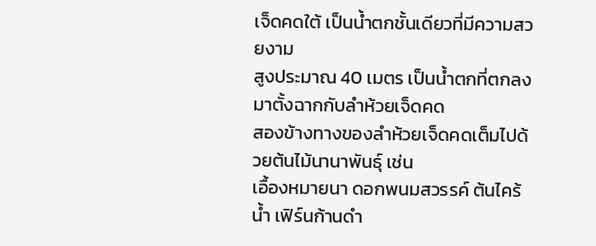เจ็ดคดใต้ เป็นน้ำตกชั้นเดียวที่มีความสวยงาม
สูงประมาณ 40 เมตร เป็นน้ำตกที่ตกลงมาตั้งฉากกับลำห้วยเจ็ดคด
สองข้างทางของลำห้วยเจ็ดคดเต็มไปด้วยต้นไม้นานาพันธุ์ เช่น
เอื้องหมายนา ดอกพนมสวรรค์ ต้นไคร้น้ำ เฟิร์นก้านดำ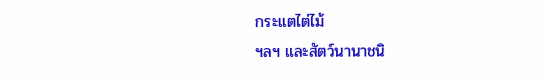กระแตไต่ไม้
ฯลฯ และสัตว์นานาชนิ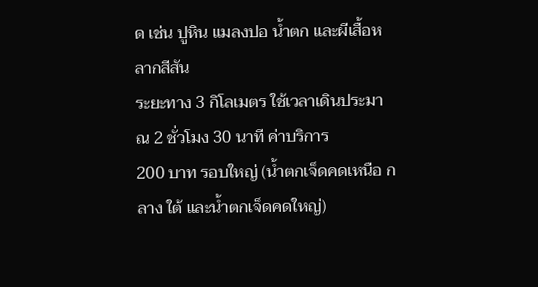ด เช่น ปูหิน แมลงปอ น้ำตก และผีเสื้อหลากสีสัน
ระยะทาง 3 กิโลเมตร ใช้เวลาเดินประมาณ 2 ชั่วโมง 30 นาที ค่าบริการ
200 บาท รอบใหญ่ (น้ำตกเจ็ดคดเหนือ กลาง ใต้ และน้ำตกเจ็ดคดใหญ่)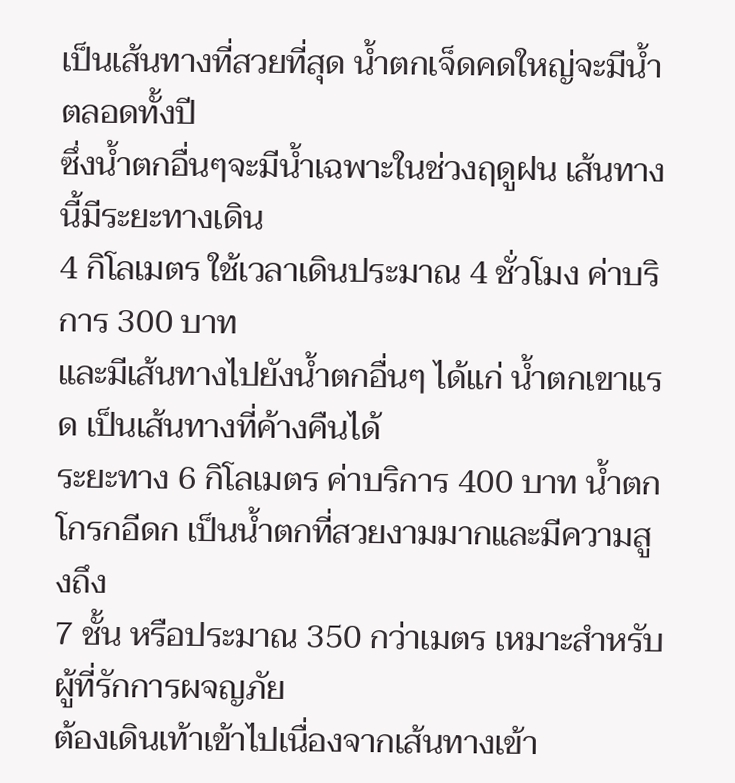เป็นเส้นทางที่สวยที่สุด น้ำตกเจ็ดคดใหญ่จะมีน้ำตลอดทั้งปี
ซึ่งน้ำตกอื่นๆจะมีน้ำเฉพาะในช่วงฤดูฝน เส้นทางนี้มีระยะทางเดิน
4 กิโลเมตร ใช้เวลาเดินประมาณ 4 ชั่วโมง ค่าบริการ 300 บาท
และมีเส้นทางไปยังน้ำตกอื่นๆ ได้แก่ น้ำตกเขาแรด เป็นเส้นทางที่ค้างคืนได้
ระยะทาง 6 กิโลเมตร ค่าบริการ 400 บาท น้ำตกโกรกอีดก เป็นน้ำตกที่สวยงามมากและมีความสูงถึง
7 ชั้น หรือประมาณ 350 กว่าเมตร เหมาะสำหรับผู้ที่รักการผจญภัย
ต้องเดินเท้าเข้าไปเนื่องจากเส้นทางเข้า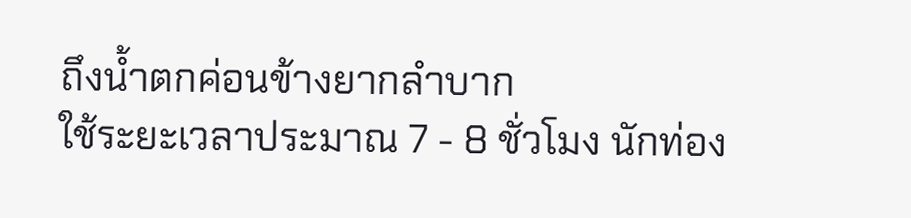ถึงน้ำตกค่อนข้างยากลำบาก
ใช้ระยะเวลาประมาณ 7 - 8 ชั่วโมง นักท่อง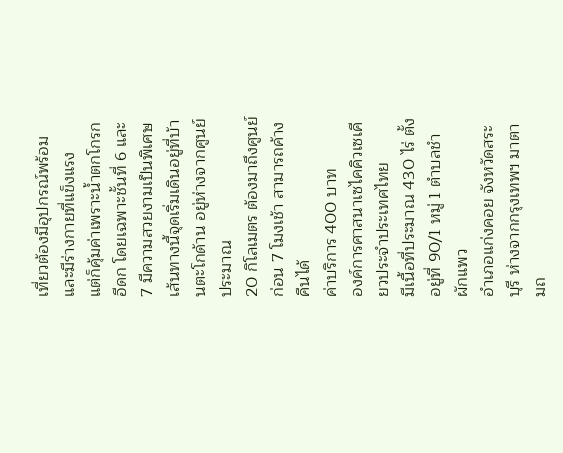เที่ยวต้องมีอุปกรณ์พร้อมและมีร่างกายที่แข็งแรง
แต่ก็คุ้มค่าเพราะน้ำตกโกรกอีดก โดยเฉพาะชั้นที่ 6 และ 7 มีความสวยงามเป็นพิเศษ
เส้นทางนี้จุดเริ่มเดินอยู่ที่บ้านตะโกด้าน อยู่ห่างจากศูนย์ประมาณ
20 กิโลเมตร ต้องมาถึงศูนย์ก่อน 7 โมงเช้า สามารถค้างคืนได้
ค่าบริการ 400 บาท
องค์การศาสนาเซไคคิวเซเคียวประจำประเทศไทย
มีเนื้อที่ประมาณ 430 ไร่ ตั้งอยู่ที่ 90/1 หมู่ 1 ตำบลชำผักแพว
อำเภอแก่งคอย จังหวัดสระบุรี ห่างจากกรุงเทพฯ มาตามถ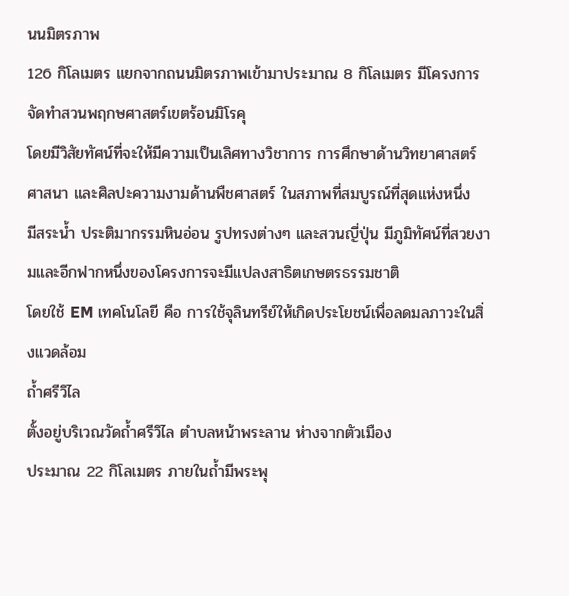นนมิตรภาพ
126 กิโลเมตร แยกจากถนนมิตรภาพเข้ามาประมาณ 8 กิโลเมตร มีโครงการจัดทำสวนพฤกษศาสตร์เขตร้อนมิโรคุ
โดยมีวิสัยทัศน์ที่จะให้มีความเป็นเลิศทางวิชาการ การศึกษาด้านวิทยาศาสตร์
ศาสนา และศิลปะความงามด้านพืชศาสตร์ ในสภาพที่สมบูรณ์ที่สุดแห่งหนึ่ง
มีสระน้ำ ประติมากรรมหินอ่อน รูปทรงต่างๆ และสวนญี่ปุ่น มีภูมิทัศน์ที่สวยงามและอีกฟากหนึ่งของโครงการจะมีแปลงสาธิตเกษตรธรรมชาติ
โดยใช้ EM เทคโนโลยี คือ การใช้จุลินทรีย์ให้เกิดประโยชน์เพื่อลดมลภาวะในสิ่งแวดล้อม
ถ้ำศรีวิไล
ตั้งอยู่บริเวณวัดถ้ำศรีวิไล ตำบลหน้าพระลาน ห่างจากตัวเมือง
ประมาณ 22 กิโลเมตร ภายในถ้ำมีพระพุ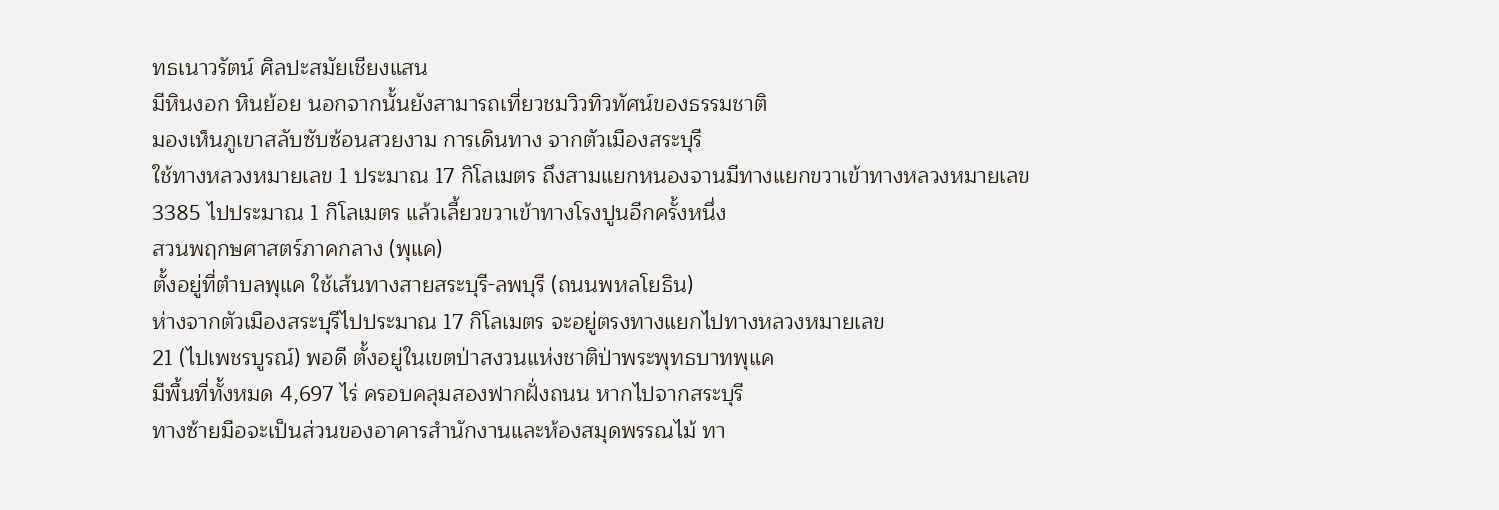ทธเนาวรัตน์ ศิลปะสมัยเชียงแสน
มีหินงอก หินย้อย นอกจากนั้นยังสามารถเที่ยวชมวิวทิวทัศน์ของธรรมชาติ
มองเห็นภูเขาสลับซับซ้อนสวยงาม การเดินทาง จากตัวเมืองสระบุรี
ใช้ทางหลวงหมายเลข 1 ประมาณ 17 กิโลเมตร ถึงสามแยกหนองจานมีทางแยกขวาเข้าทางหลวงหมายเลข
3385 ไปประมาณ 1 กิโลเมตร แล้วเลี้ยวขวาเข้าทางโรงปูนอีกครั้งหนึ่ง
สวนพฤกษศาสตร์ภาคกลาง (พุแค)
ตั้งอยู่ที่ตำบลพุแค ใช้เส้นทางสายสระบุรี-ลพบุรี (ถนนพหลโยธิน)
ห่างจากตัวเมืองสระบุรีไปประมาณ 17 กิโลเมตร จะอยู่ตรงทางแยกไปทางหลวงหมายเลข
21 (ไปเพชรบูรณ์) พอดี ตั้งอยู่ในเขตป่าสงวนแห่งชาติป่าพระพุทธบาทพุแค
มีพื้นที่ทั้งหมด 4,697 ไร่ ครอบคลุมสองฟากฝั่งถนน หากไปจากสระบุรี
ทางซ้ายมือจะเป็นส่วนของอาคารสำนักงานและห้องสมุดพรรณไม้ ทา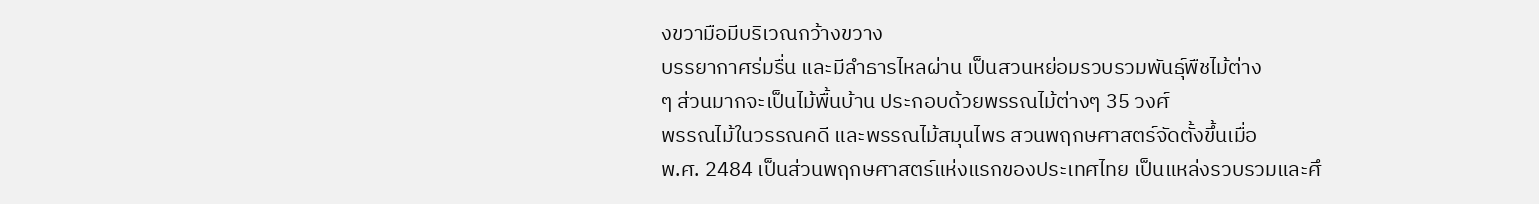งขวามือมีบริเวณกว้างขวาง
บรรยากาศร่มรื่น และมีลำธารไหลผ่าน เป็นสวนหย่อมรวบรวมพันธุ์พืชไม้ต่าง
ๆ ส่วนมากจะเป็นไม้พื้นบ้าน ประกอบด้วยพรรณไม้ต่างๆ 35 วงศ์
พรรณไม้ในวรรณคดี และพรรณไม้สมุนไพร สวนพฤกษศาสตร์จัดตั้งขึ้นเมื่อ
พ.ศ. 2484 เป็นส่วนพฤกษศาสตร์แห่งแรกของประเทศไทย เป็นแหล่งรวบรวมและศึ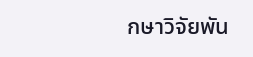กษาวิจัยพัน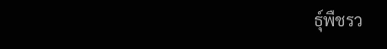ธุ์พืชรว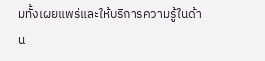มทั้งเผยแพร่และให้บริการความรู้ในด้าน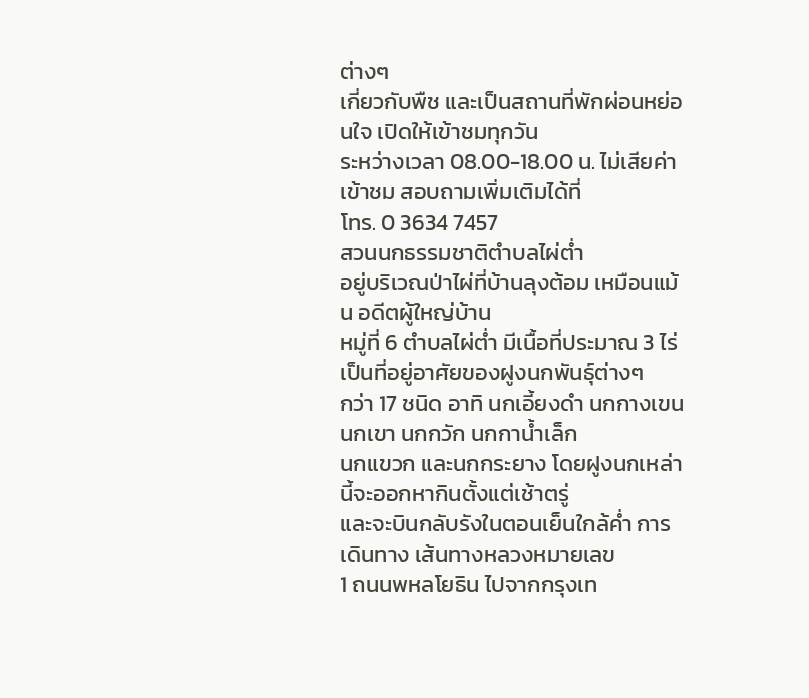ต่างๆ
เกี่ยวกับพืช และเป็นสถานที่พักผ่อนหย่อนใจ เปิดให้เข้าชมทุกวัน
ระหว่างเวลา 08.00-18.00 น. ไม่เสียค่าเข้าชม สอบถามเพิ่มเติมได้ที่
โทร. 0 3634 7457
สวนนกธรรมชาติตำบลไผ่ต่ำ
อยู่บริเวณป่าไผ่ที่บ้านลุงต้อม เหมือนแม้น อดีตผู้ใหญ่บ้าน
หมู่ที่ 6 ตำบลไผ่ต่ำ มีเนื้อที่ประมาณ 3 ไร่ เป็นที่อยู่อาศัยของฝูงนกพันธุ์ต่างๆ
กว่า 17 ชนิด อาทิ นกเอี้ยงดำ นกกางเขน นกเขา นกกวัก นกกาน้ำเล็ก
นกแขวก และนกกระยาง โดยฝูงนกเหล่านี้จะออกหากินตั้งแต่เช้าตรู่
และจะบินกลับรังในตอนเย็นใกล้ค่ำ การเดินทาง เส้นทางหลวงหมายเลข
1 ถนนพหลโยธิน ไปจากกรุงเท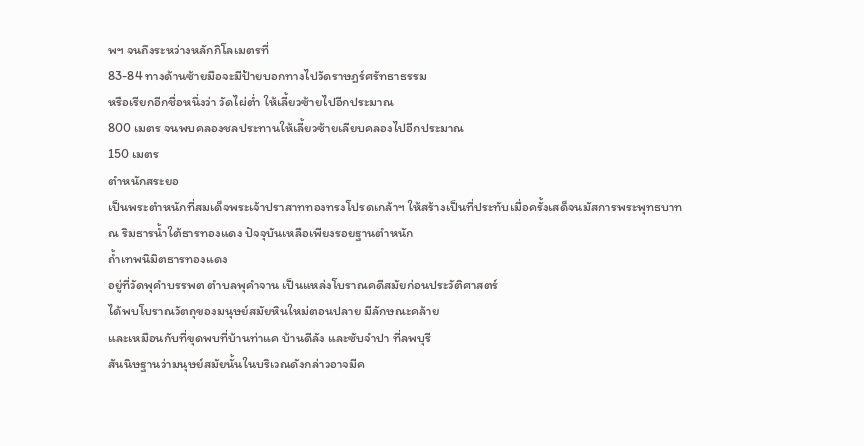พฯ จนถึงระหว่างหลักกิโลเมตรที่
83-84 ทางด้านซ้ายมือจะมีป้ายบอกทางไปวัดราษฎร์ศรัทธาธรรม
หรือเรียกอีกชื่อหนึ่งว่า วัดไผ่ต่ำ ให้เลี้ยวซ้ายไปอีกประมาณ
800 เมตร จนพบคลองชลประทานให้เลี้ยวซ้ายเลียบคลองไปอีกประมาณ
150 เมตร
ตำหนักสระยอ
เป็นพระตำหนักที่สมเด็จพระเจ้าปราสาททองทรงโปรดเกล้าฯ ให้สร้างเป็นที่ประทับเมื่อครั้งเสด็จนมัสการพระพุทธบาท
ณ ริมธารน้ำใต้ธารทองแดง ปัจจุบันเหลือเพียงรอยฐานตำหนัก
ถ้ำเทพนิมิตธารทองแดง
อยู่ที่วัดพุคำบรรพต ตำบลพุคำจาน เป็นแหล่งโบราณคดีสมัยก่อนประวัติศาสตร์
ได้พบโบราณวัตถุของมนุษย์สมัยหินใหม่ตอนปลาย มีลักษณะคล้าย
และเหมือนกับที่ขุดพบที่บ้านท่าแค บ้านดีลัง และซับจำปา ที่ลพบุรี
สันนิษฐานว่ามนุษย์สมัยนั้นในบริเวณดังกล่าวอาจมีค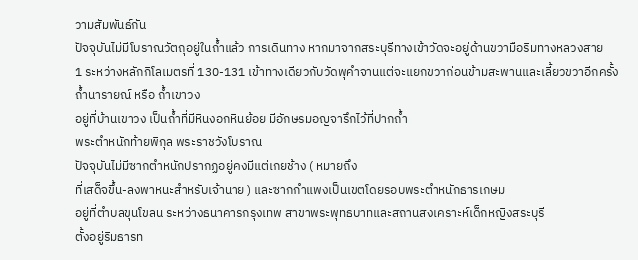วามสัมพันธ์กัน
ปัจจุบันไม่มีโบราณวัตถุอยู่ในถ้ำแล้ว การเดินทาง หากมาจากสระบุรีทางเข้าวัดจะอยู่ด้านขวามือริมทางหลวงสาย
1 ระหว่างหลักกิโลเมตรที่ 130-131 เข้าทางเดียวกับวัดพุคำจานแต่จะแยกขวาก่อนข้ามสะพานและเลี้ยวขวาอีกครั้ง
ถ้ำนารายณ์ หรือ ถ้ำเขาวง
อยู่ที่บ้านเขาวง เป็นถ้ำที่มีหินงอกหินย้อย มีอักษรมอญจารึกไว้ที่ปากถ้ำ
พระตำหนักท้ายพิกุล พระราชวังโบราณ
ปัจจุบันไม่มีซากตำหนักปรากฏอยู่คงมีแต่เกยช้าง ( หมายถึง
ที่เสด็จขึ้น-ลงพาหนะสำหรับเจ้านาย ) และซากกำแพงเป็นเขตโดยรอบพระตำหนักธารเกษม
อยู่ที่ตำบลขุนโขลน ระหว่างธนาคารกรุงเทพ สาขาพระพุทธบาทและสถานสงเคราะห์เด็กหญิงสระบุรี
ตั้งอยู่ริมธารท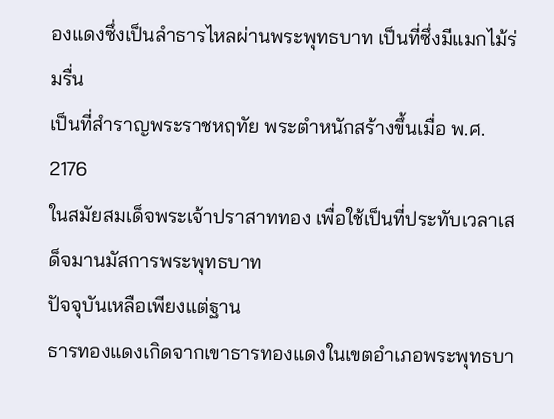องแดงซึ่งเป็นลำธารไหลผ่านพระพุทธบาท เป็นที่ซึ่งมีแมกไม้ร่มรื่น
เป็นที่สำราญพระราชหฤทัย พระตำหนักสร้างขึ้นเมื่อ พ.ศ. 2176
ในสมัยสมเด็จพระเจ้าปราสาททอง เพื่อใช้เป็นที่ประทับเวลาเสด็จมานมัสการพระพุทธบาท
ปัจจุบันเหลือเพียงแต่ฐาน
ธารทองแดงเกิดจากเขาธารทองแดงในเขตอำเภอพระพุทธบา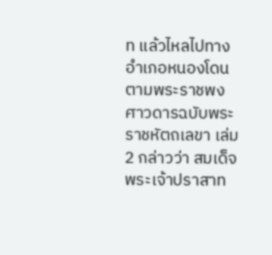ท แล้วไหลไปทางอำเภอหนองโดน
ตามพระราชพงศาวดารฉบับพระราชหัตถเลขา เล่ม 2 กล่าวว่า สมเด็จพระเจ้าปราสาท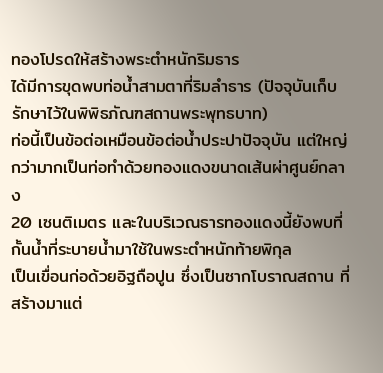ทองโปรดให้สร้างพระตำหนักริมธาร
ได้มีการขุดพบท่อน้ำสามตาที่ริมลำธาร (ปัจจุบันเก็บรักษาไว้ในพิพิธภัณฑสถานพระพุทธบาท)
ท่อนี้เป็นข้อต่อเหมือนข้อต่อน้ำประปาปัจจุบัน แต่ใหญ่กว่ามากเป็นท่อทำด้วยทองแดงขนาดเส้นผ่าศูนย์กลาง
20 เซนติเมตร และในบริเวณธารทองแดงนี้ยังพบที่กั้นน้ำที่ระบายน้ำมาใช้ในพระตำหนักท้ายพิกุล
เป็นเขื่อนก่อด้วยอิฐถือปูน ซึ่งเป็นซากโบราณสถาน ที่สร้างมาแต่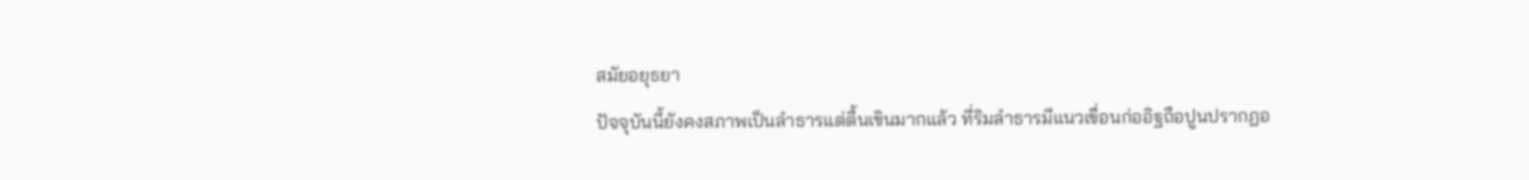สมัยอยุธยา
ปัจจุบันนี้ยังคงสภาพเป็นลำธารแต่ตื้นเขินมากแล้ว ที่ริมลำธารมีแนวเขื่อนก่ออิฐถือปูนปรากฏอ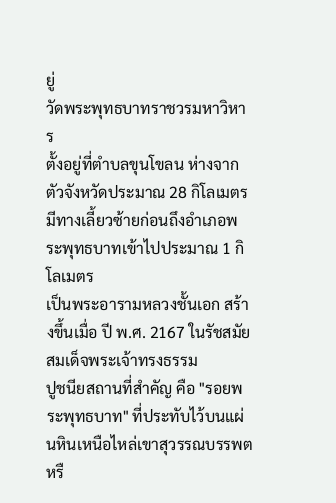ยู่
วัดพระพุทธบาทราชวรมหาวิหาร
ตั้งอยู่ที่ตำบลขุนโขลน ห่างจากตัวจังหวัดประมาณ 28 กิโลเมตร
มีทางเลี้ยวซ้ายก่อนถึงอำเภอพระพุทธบาทเข้าไปประมาณ 1 กิโลเมตร
เป็นพระอารามหลวงชั้นเอก สร้างขึ้นเมื่อ ปี พ.ศ. 2167 ในรัชสมัยสมเด็จพระเจ้าทรงธรรม
ปูชนียสถานที่สำคัญ คือ "รอยพระพุทธบาท" ที่ประทับไว้บนแผ่นหินเหนือไหล่เขาสุวรรณบรรพต
หรื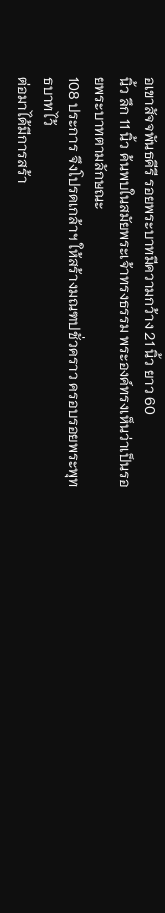อเขาสัจจพันธคีรี รอยพระบาทมีความกว้าง 21 นิ้ว ยาว 60
นิ้ว ลึก 11 นิ้ว ค้นพบในสมัยพระเจ้าทรงธรรม พระองค์ทรงเห็นว่าเป็นรอยพระบาทตามลักษณะ
108 ประการ จึงโปรดเกล้าฯ ให้สร้างมณฑปชั่วคราว ครอบรอยพระพุทธบาทไว้
ต่อมาได้มีการสร้า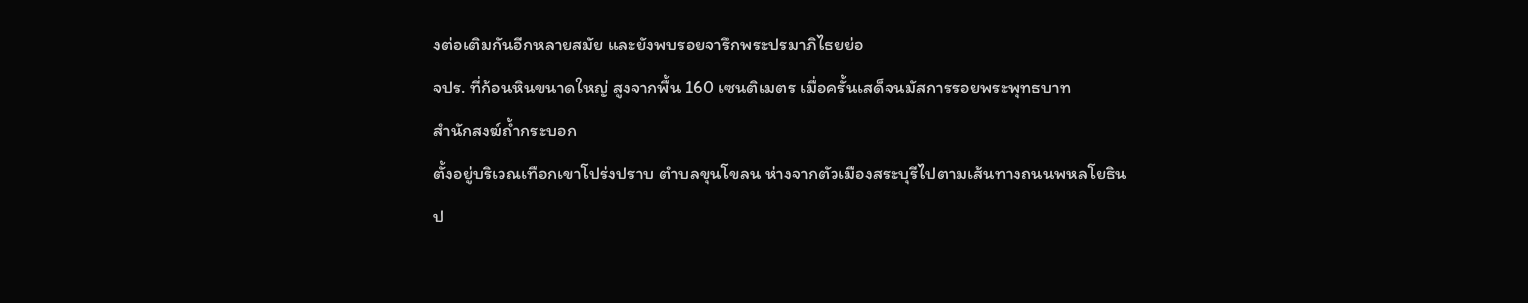งต่อเติมกันอีกหลายสมัย และยังพบรอยจารึกพระปรมาภิไธยย่อ
จปร. ที่ก้อนหินขนาดใหญ่ สูงจากพื้น 160 เซนติเมตร เมื่อครั้นเสด็จนมัสการรอยพระพุทธบาท
สำนักสงฆ์ถ้ำกระบอก
ตั้งอยู่บริเวณเทือกเขาโปร่งปราบ ตำบลขุนโขลน ห่างจากตัวเมืองสระบุรีไปตามเส้นทางถนนพหลโยธิน
ป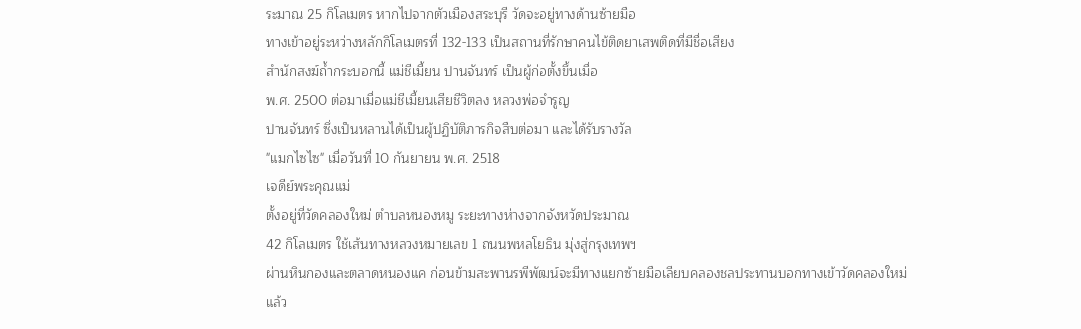ระมาณ 25 กิโลเมตร หากไปจากตัวเมืองสระบุรี วัดจะอยู่ทางด้านซ้ายมือ
ทางเข้าอยู่ระหว่างหลักกิโลเมตรที่ 132-133 เป็นสถานที่รักษาคนไข้ติดยาเสพติดที่มีชื่อเสียง
สำนักสงฆ์ถ้ำกระบอกนี้ แม่ชีเมี้ยน ปานจันทร์ เป็นผู้ก่อตั้งขึ้นเมื่อ
พ.ศ. 2500 ต่อมาเมื่อแม่ชีเมี้ยนเสียชีวิตลง หลวงพ่อจำรูญ
ปานจันทร์ ซึ่งเป็นหลานได้เป็นผู้ปฏิบัติภารกิจสืบต่อมา และได้รับรางวัล
"แมกไซไซ" เมื่อวันที่ 10 กันยายน พ.ศ. 2518
เจดีย์พระคุณแม่
ตั้งอยู่ที่วัดคลองใหม่ ตำบลหนองหมู ระยะทางห่างจากจังหวัดประมาณ
42 กิโลเมตร ใช้เส้นทางหลวงหมายเลข 1 ถนนพหลโยธิน มุ่งสู่กรุงเทพฯ
ผ่านหินกองและตลาดหนองแค ก่อนข้ามสะพานรพีพัฒน์จะมีทางแยกซ้ายมือเลียบคลองชลประทานบอกทางเข้าวัดคลองใหม่
แล้ว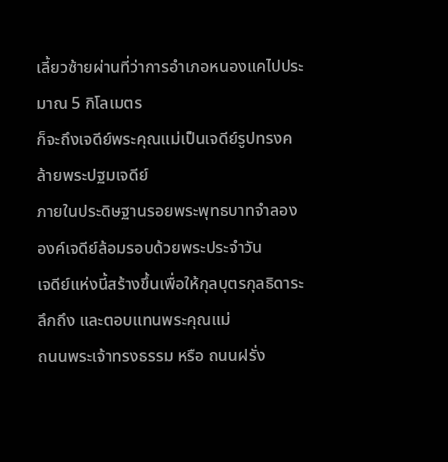เลี้ยวซ้ายผ่านที่ว่าการอำเภอหนองแคไปประมาณ 5 กิโลเมตร
ก็จะถึงเจดีย์พระคุณแม่เป็นเจดีย์รูปทรงคล้ายพระปฐมเจดีย์
ภายในประดิษฐานรอยพระพุทธบาทจำลอง องค์เจดีย์ล้อมรอบด้วยพระประจำวัน
เจดีย์แห่งนี้สร้างขึ้นเพื่อให้กุลบุตรกุลธิดาระลึกถึง และตอบแทนพระคุณแม่
ถนนพระเจ้าทรงธรรม หรือ ถนนฝรั่ง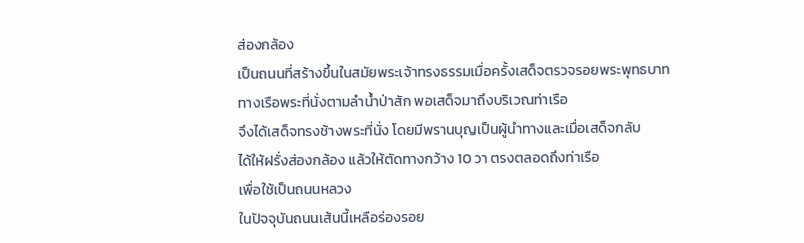ส่องกล้อง
เป็นถนนที่สร้างขึ้นในสมัยพระเจ้าทรงธรรมเมื่อครั้งเสด็จตรวจรอยพระพุทธบาท
ทางเรือพระที่นั่งตามลำน้ำป่าสัก พอเสด็จมาถึงบริเวณท่าเรือ
จึงได้เสด็จทรงช้างพระที่นั่ง โดยมีพรานบุญเป็นผู้นำทางและเมื่อเสด็จกลับ
ได้ให้ฝรั่งส่องกล้อง แล้วให้ตัดทางกว้าง 10 วา ตรงตลอดถึงท่าเรือ
เพื่อใช้เป็นถนนหลวง
ในปัจจุบันถนนเส้นนี้เหลือร่องรอย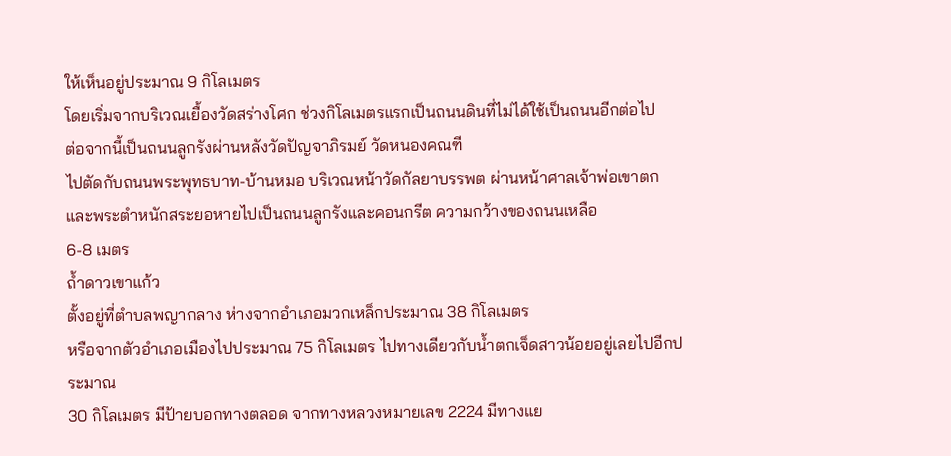ให้เห็นอยู่ประมาณ 9 กิโลเมตร
โดยเริ่มจากบริเวณเยื้องวัดสร่างโศก ช่วงกิโลเมตรแรกเป็นถนนดินที่ไม่ได้ใช้เป็นถนนอีกต่อไป
ต่อจากนี้เป็นถนนลูกรังผ่านหลังวัดปัญจาภิรมย์ วัดหนองคณฑี
ไปตัดกับถนนพระพุทธบาท-บ้านหมอ บริเวณหน้าวัดกัลยาบรรพต ผ่านหน้าศาลเจ้าพ่อเขาตก
และพระตำหนักสระยอหายไปเป็นถนนลูกรังและคอนกรีต ความกว้างของถนนเหลือ
6-8 เมตร
ถ้ำดาวเขาแก้ว
ตั้งอยู่ที่ตำบลพญากลาง ห่างจากอำเภอมวกเหล็กประมาณ 38 กิโลเมตร
หรือจากตัวอำเภอเมืองไปประมาณ 75 กิโลเมตร ไปทางเดียวกับน้ำตกเจ็ดสาวน้อยอยู่เลยไปอีกประมาณ
30 กิโลเมตร มีป้ายบอกทางตลอด จากทางหลวงหมายเลข 2224 มีทางแย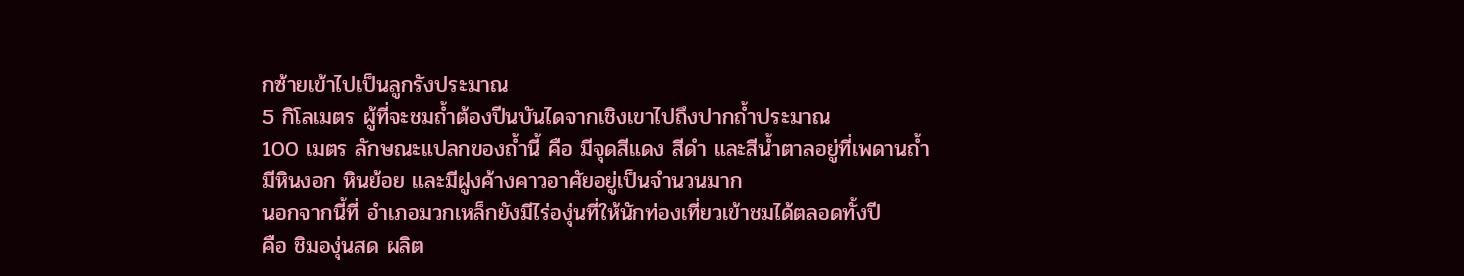กซ้ายเข้าไปเป็นลูกรังประมาณ
5 กิโลเมตร ผู้ที่จะชมถ้ำต้องปีนบันไดจากเชิงเขาไปถึงปากถ้ำประมาณ
100 เมตร ลักษณะแปลกของถ้ำนี้ คือ มีจุดสีแดง สีดำ และสีน้ำตาลอยู่ที่เพดานถ้ำ
มีหินงอก หินย้อย และมีฝูงค้างคาวอาศัยอยู่เป็นจำนวนมาก
นอกจากนี้ที่ อำเภอมวกเหล็กยังมีไร่องุ่นที่ให้นักท่องเที่ยวเข้าชมได้ตลอดทั้งปี
คือ ชิมองุ่นสด ผลิต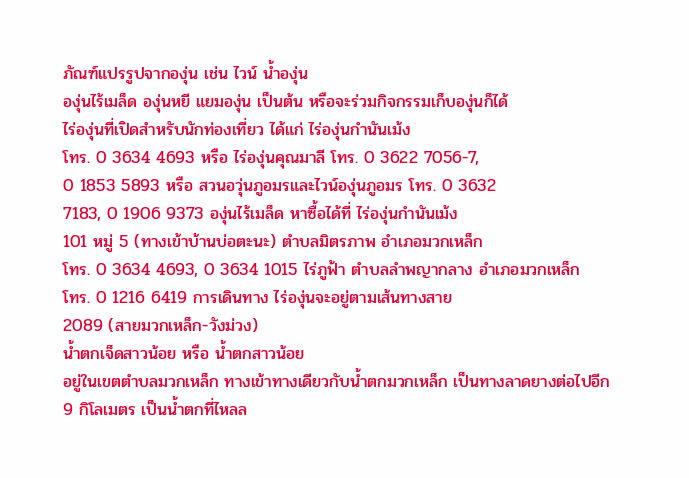ภัณฑ์แปรรูปจากองุ่น เช่น ไวน์ น้ำองุ่น
องุ่นไร้เมล็ด องุ่นหยี แยมองุ่น เป็นต้น หรือจะร่วมกิจกรรมเก็บองุ่นก็ได้
ไร่องุ่นที่เปิดสำหรับนักท่องเที่ยว ได้แก่ ไร่องุ่นกำนันเม้ง
โทร. 0 3634 4693 หรือ ไร่องุ่นคุณมาลี โทร. 0 3622 7056-7,
0 1853 5893 หรือ สวนอวุ่นภูอมรและไวน์องุ่นภูอมร โทร. 0 3632
7183, 0 1906 9373 องุ่นไร้เมล็ด หาซื้อได้ที่ ไร่องุ่นกำนันเม้ง
101 หมู่ 5 (ทางเข้าบ้านบ่อตะนะ) ตำบลมิตรภาพ อำเภอมวกเหล็ก
โทร. 0 3634 4693, 0 3634 1015 ไร่ภูฟ้า ตำบลลำพญากลาง อำเภอมวกเหล็ก
โทร. 0 1216 6419 การเดินทาง ไร่องุ่นจะอยู่ตามเส้นทางสาย
2089 (สายมวกเหล็ก-วังม่วง)
น้ำตกเจ็ดสาวน้อย หรือ น้ำตกสาวน้อย
อยู่ในเขตตำบลมวกเหล็ก ทางเข้าทางเดียวกับน้ำตกมวกเหล็ก เป็นทางลาดยางต่อไปอีก
9 กิโลเมตร เป็นน้ำตกที่ไหลล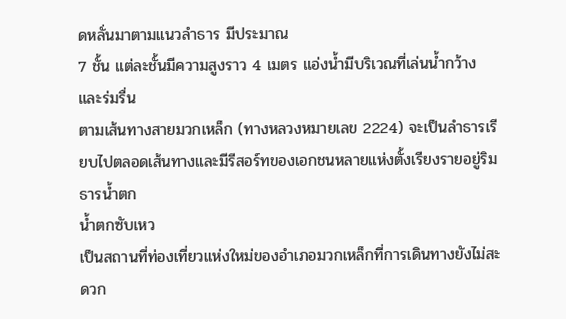ดหลั่นมาตามแนวลำธาร มีประมาณ
7 ชั้น แต่ละชั้นมีความสูงราว 4 เมตร แอ่งน้ำมีบริเวณที่เล่นน้ำกว้าง
และร่มรื่น
ตามเส้นทางสายมวกเหล็ก (ทางหลวงหมายเลข 2224) จะเป็นลำธารเรียบไปตลอดเส้นทางและมีรีสอร์ทของเอกชนหลายแห่งตั้งเรียงรายอยู่ริมธารน้ำตก
น้ำตกซับเหว
เป็นสถานที่ท่องเที่ยวแห่งใหม่ของอำเภอมวกเหล็กที่การเดินทางยังไม่สะดวก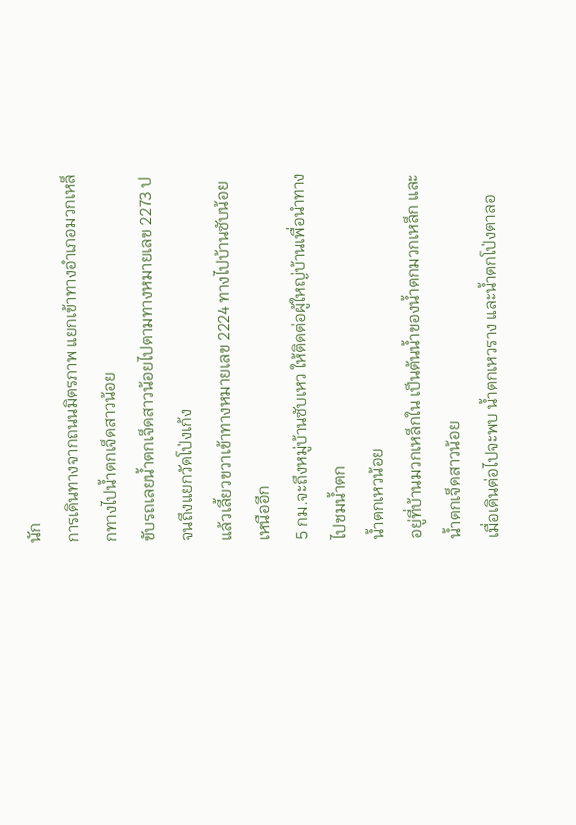นัก
การเดินทางจากถนนมิตรภาพ แยกเข้าทางอำเภอมวกเหล็กทางไปน้ำตกเจ็ดสาวน้อย
ขับรถเลยน้ำตกเจ็ดสาวน้อยไปตามทางหมายเลข 2273 ปจนถึงแยกวัดโป่งเก้ง
แล้วเลี้ยวขวาเข้าทางหมายเลข 2224 ทางไปบ้านซับน้อยเหนืออีก
5 กม.จะถึงหมู่บ้านซับเหว ให้ติดต่อผู้ใหญ่บ้านเพื่อนำทางไปชมน้ำตก
น้ำตกเหวน้อย
อยู่ที่บ้านมวกเหล็กใน เป็นต้นน้ำของน้ำตกมวกเหล็ก และน้ำตกเจ็ดสาวน้อย
เมื่อเดินต่อไปจะพบ น้ำตกเหวราง และน้ำตกโป่งตาลอ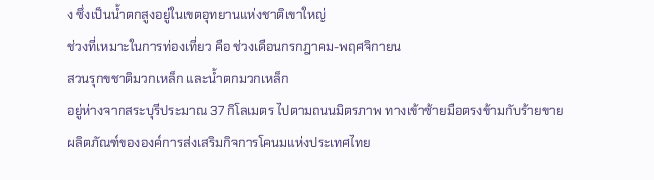ง ซึ่งเป็นน้ำตกสูงอยู่ในเขตอุทยานแห่งชาติเขาใหญ่
ช่วงที่เหมาะในการท่องเที่ยว คือ ช่วงเดือนกรกฎาคม-พฤศจิกายน
สวนรุกขชาติมวกเหล็ก และน้ำตกมวกเหล็ก
อยู่ห่างจากสระบุรีประมาณ 37 กิโลเมตร ไปตามถนนมิตรภาพ ทางเข้าซ้ายมือตรงข้ามกับร้ายขายผลิตภัณฑ์ขององค์การส่งเสริมกิจการโคนมแห่งประเทศไทย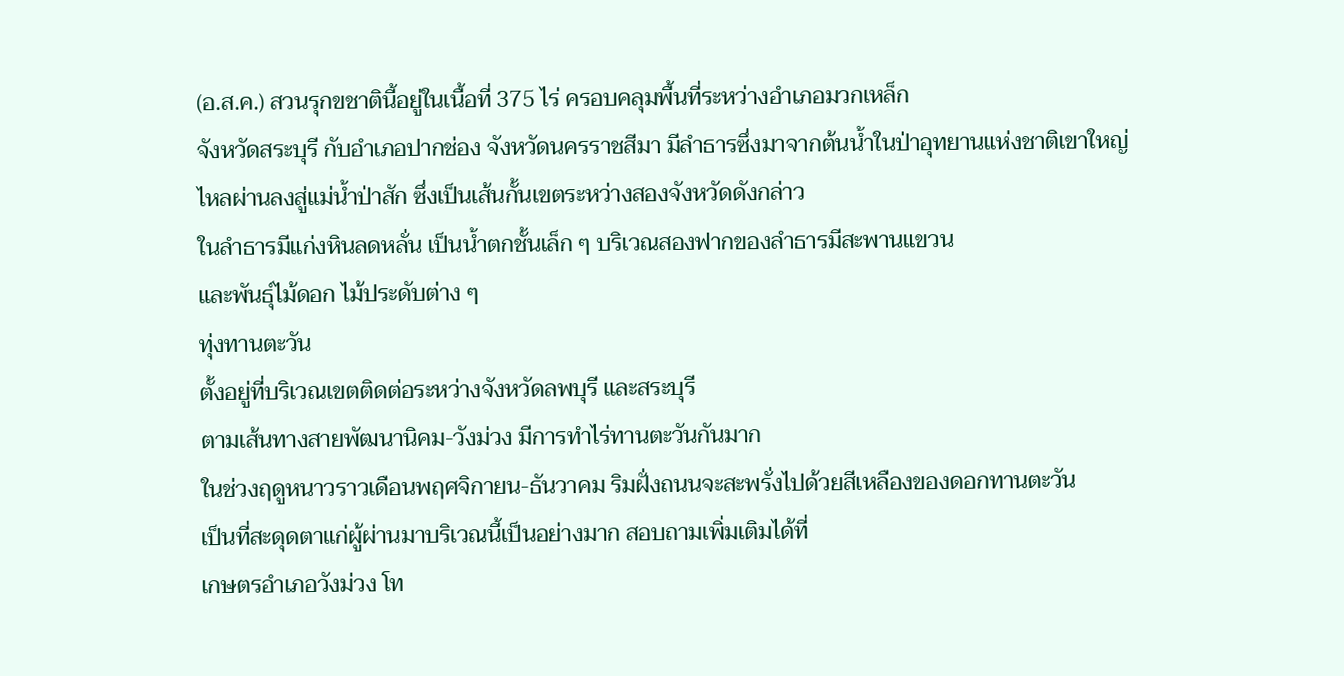(อ.ส.ค.) สวนรุกขชาตินี้อยู่ในเนื้อที่ 375 ไร่ ครอบคลุมพื้นที่ระหว่างอำเภอมวกเหล็ก
จังหวัดสระบุรี กับอำเภอปากช่อง จังหวัดนครราชสีมา มีลำธารซึ่งมาจากต้นน้ำในป่าอุทยานแห่งชาติเขาใหญ่
ไหลผ่านลงสู่แม่น้ำป่าสัก ซึ่งเป็นเส้นกั้นเขตระหว่างสองจังหวัดดังกล่าว
ในลำธารมีแก่งหินลดหลั่น เป็นน้ำตกชั้นเล็ก ๆ บริเวณสองฟากของลำธารมีสะพานแขวน
และพันธุ์ไม้ดอก ไม้ประดับต่าง ๆ
ทุ่งทานตะวัน
ตั้งอยู่ที่บริเวณเขตติดต่อระหว่างจังหวัดลพบุรี และสระบุรี
ตามเส้นทางสายพัฒนานิคม-วังม่วง มีการทำไร่ทานตะวันกันมาก
ในช่วงฤดูหนาวราวเดือนพฤศจิกายน-ธันวาคม ริมฝั่งถนนจะสะพรั่งไปด้วยสีเหลืองของดอกทานตะวัน
เป็นที่สะดุดตาแก่ผู้ผ่านมาบริเวณนี้เป็นอย่างมาก สอบถามเพิ่มเติมได้ที่
เกษตรอำเภอวังม่วง โท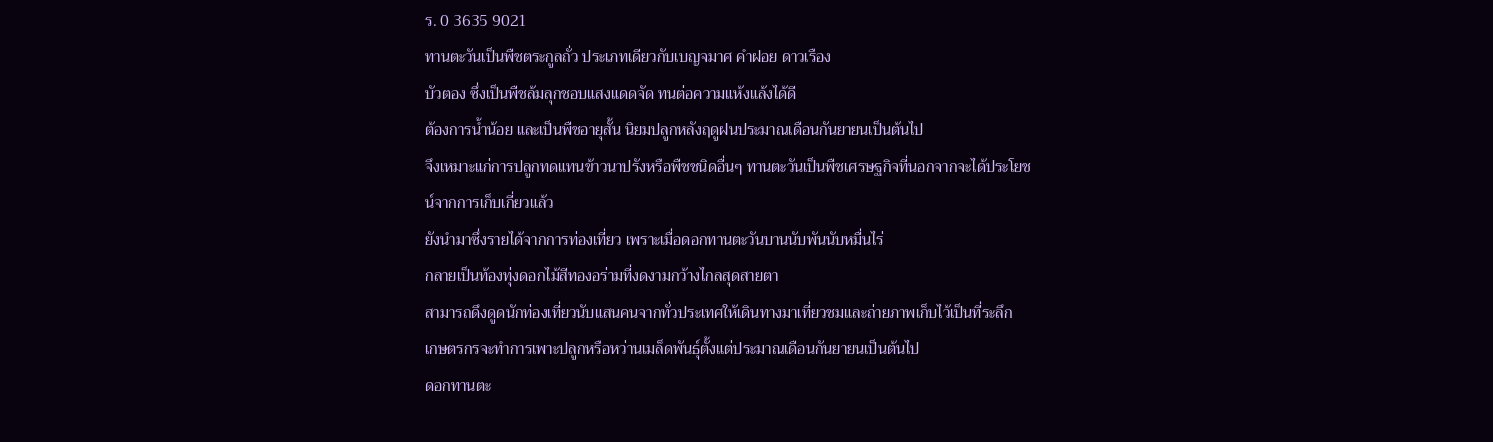ร. 0 3635 9021
ทานตะวันเป็นพืชตระกูลถั่ว ประเภทเดียวกับเบญจมาศ คำฝอย ดาวเรือง
บัวตอง ซึ่งเป็นพืชล้มลุกชอบแสงแดดจัด ทนต่อความแห้งแล้งได้ดี
ต้องการน้ำน้อย และเป็นพืชอายุสั้น นิยมปลูกหลังฤดูฝนประมาณเดือนกันยายนเป็นต้นไป
จึงเหมาะแก่การปลูกทดแทนข้าวนาปรังหรือพืชชนิดอื่นๆ ทานตะวันเป็นพืชเศรษฐกิจที่นอกจากจะได้ประโยชน์จากการเก็บเกี่ยวแล้ว
ยังนำมาซึ่งรายได้จากการท่องเที่ยว เพราะเมื่อดอกทานตะวันบานนับพันนับหมื่นไร่
กลายเป็นท้องทุ่งดอกไม้สีทองอร่ามที่งดงามกว้างไกลสุดสายตา
สามารถดึงดูดนักท่องเที่ยวนับแสนคนจากทั่วประเทศให้เดินทางมาเที่ยวชมและถ่ายภาพเก็บไว้เป็นที่ระลึก
เกษตรกรจะทำการเพาะปลูกหรือหว่านเมล็ดพันธุ์ตั้งแต่ประมาณเดือนกันยายนเป็นต้นไป
ดอกทานตะ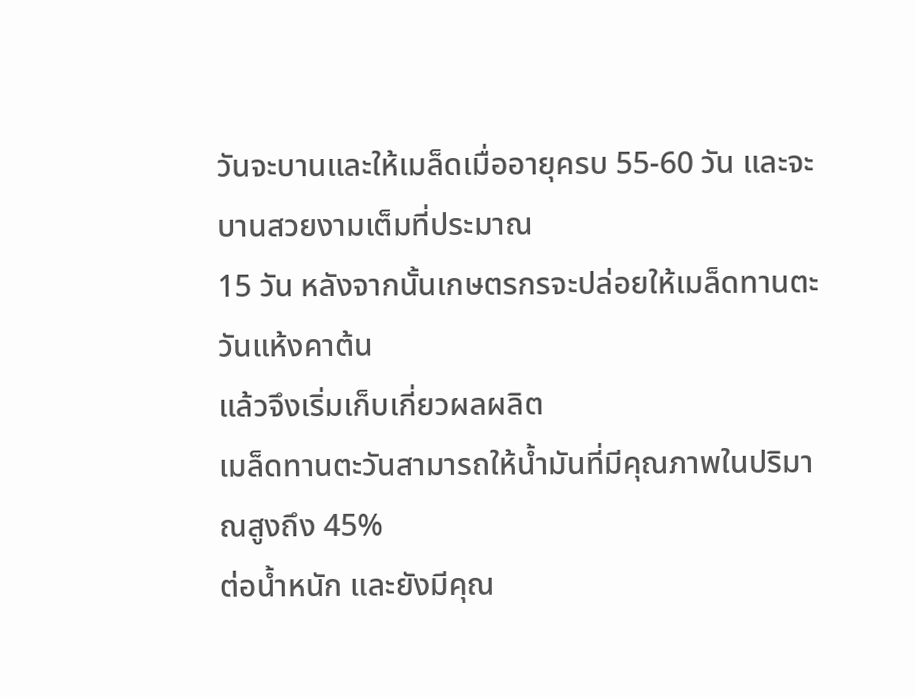วันจะบานและให้เมล็ดเมื่ออายุครบ 55-60 วัน และจะบานสวยงามเต็มที่ประมาณ
15 วัน หลังจากนั้นเกษตรกรจะปล่อยให้เมล็ดทานตะวันแห้งคาต้น
แล้วจึงเริ่มเก็บเกี่ยวผลผลิต
เมล็ดทานตะวันสามารถให้น้ำมันที่มีคุณภาพในปริมาณสูงถึง 45%
ต่อน้ำหนัก และยังมีคุณ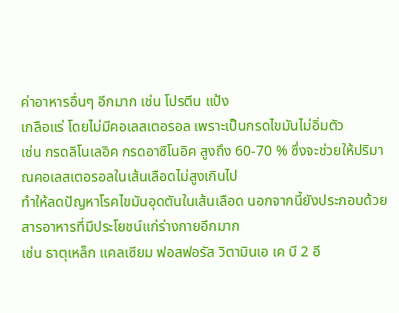ค่าอาหารอื่นๆ อีกมาก เช่น โปรตีน แป้ง
เกลือแร่ โดยไม่มีคอเลสเตอรอล เพราะเป็นกรดไขมันไม่อิ่มตัว
เช่น กรดลิโนเลอิค กรดอาซิโนอิค สูงถึง 60-70 % ซึ่งจะช่วยให้ปริมาณคอเลสเตอรอลในเส้นเลือดไม่สูงเกินไป
ทำให้ลดปัญหาโรคไขมันอุดตันในเส้นเลือด นอกจากนี้ยังประกอบด้วยสารอาหารที่มีประโยชน์แก่ร่างกายอีกมาก
เช่น ธาตุเหล็ก แคลเซียม ฟอสฟอรัส วิตามินเอ เค บี 2 อี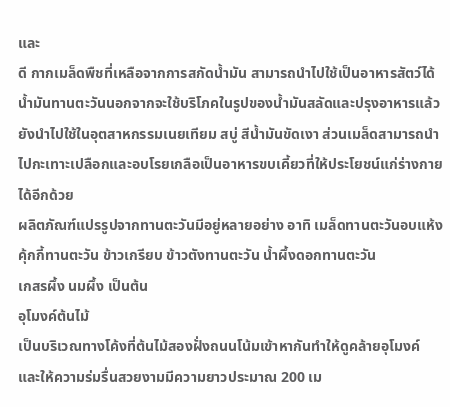และ
ดี กากเมล็ดพืชที่เหลือจากการสกัดน้ำมัน สามารถนำไปใช้เป็นอาหารสัตว์ได้
น้ำมันทานตะวันนอกจากจะใช้บริโภคในรูปของน้ำมันสลัดและปรุงอาหารแล้ว
ยังนำไปใช้ในอุตสาหกรรมเนยเทียม สบู่ สีน้ำมันขัดเงา ส่วนเมล็ดสามารถนำไปกะเทาะเปลือกและอบโรยเกลือเป็นอาหารขบเคี้ยวที่ให้ประโยชน์แก่ร่างกายได้อีกด้วย
ผลิตภัณฑ์แปรรูปจากทานตะวันมีอยู่หลายอย่าง อาทิ เมล็ดทานตะวันอบแห้ง
คุ้กกี้ทานตะวัน ข้าวเกรียบ ข้าวตังทานตะวัน น้ำผึ้งดอกทานตะวัน
เกสรผึ้ง นมผึ้ง เป็นต้น
อุโมงค์ต้นไม้
เป็นบริเวณทางโค้งที่ต้นไม้สองฝั่งถนนโน้มเข้าหากันทำให้ดูคล้ายอุโมงค์
และให้ความร่มรื่นสวยงามมีความยาวประมาณ 200 เม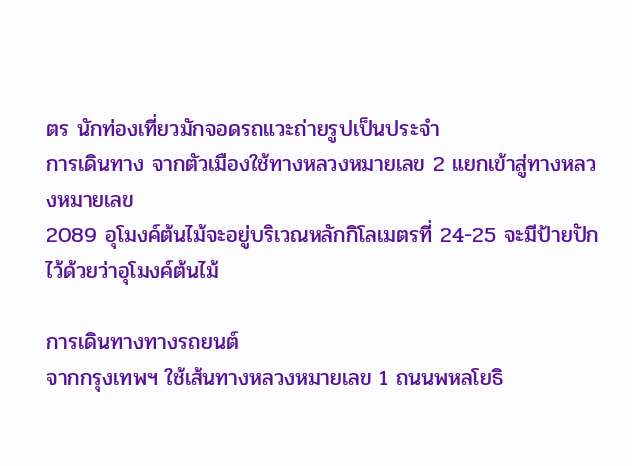ตร นักท่องเที่ยวมักจอดรถแวะถ่ายรูปเป็นประจำ
การเดินทาง จากตัวเมืองใช้ทางหลวงหมายเลข 2 แยกเข้าสู่ทางหลวงหมายเลข
2089 อุโมงค์ต้นไม้จะอยู่บริเวณหลักกิโลเมตรที่ 24-25 จะมีป้ายปักไว้ด้วยว่าอุโมงค์ต้นไม้

การเดินทางทางรถยนต์
จากกรุงเทพฯ ใช้เส้นทางหลวงหมายเลข 1 ถนนพหลโยธิ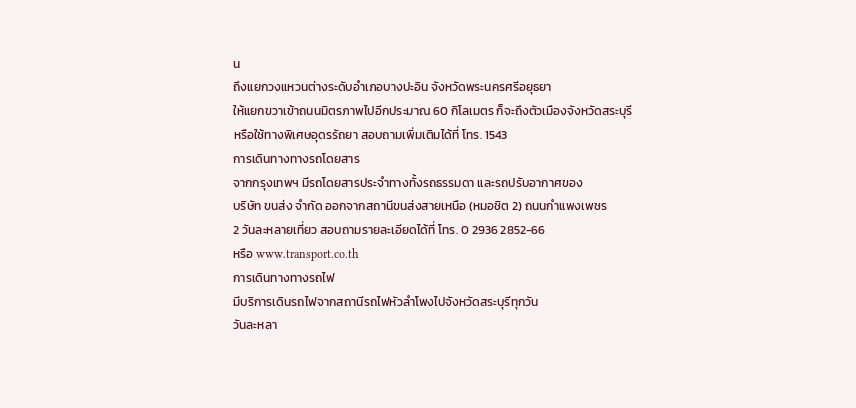น
ถึงแยกวงแหวนต่างระดับอำเภอบางปะอิน จังหวัดพระนครศรีอยุธยา
ให้แยกขวาเข้าถนนมิตรภาพไปอีกประมาณ 60 กิโลเมตร ก็จะถึงตัวเมืองจังหวัดสระบุรี
หรือใช้ทางพิเศษอุดรรัถยา สอบถามเพิ่มเติมได้ที่ โทร. 1543
การเดินทางทางรถโดยสาร
จากกรุงเทพฯ มีรถโดยสารประจำทางทั้งรถธรรมดา และรถปรับอากาศของ
บริษัท ขนส่ง จำกัด ออกจากสถานีขนส่งสายเหนือ (หมอชิต 2) ถนนกำแพงเพชร
2 วันละหลายเที่ยว สอบถามรายละเอียดได้ที่ โทร. 0 2936 2852-66
หรือ www.transport.co.th
การเดินทางทางรถไฟ
มีบริการเดินรถไฟจากสถานีรถไฟหัวลำโพงไปจังหวัดสระบุรีทุกวัน
วันละหลา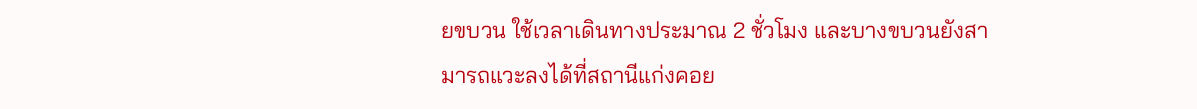ยขบวน ใช้เวลาเดินทางประมาณ 2 ชั่วโมง และบางขบวนยังสามารถแวะลงได้ที่สถานีแก่งคอย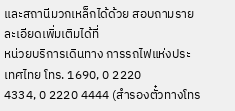และสถานีมวกเหล็กได้ด้วย สอบถามรายละเอียดเพิ่มเติมได้ที่
หน่วยบริการเดินทาง การรถไฟแห่งประเทศไทย โทร. 1690, 0 2220
4334, 0 2220 4444 (สำรองตั๋วทางโทร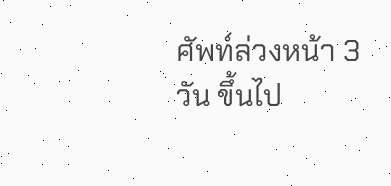ศัพท์ล่วงหน้า 3 วัน ขึ้นไป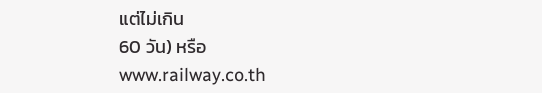แต่ไม่เกิน
60 วัน) หรือ
www.railway.co.th